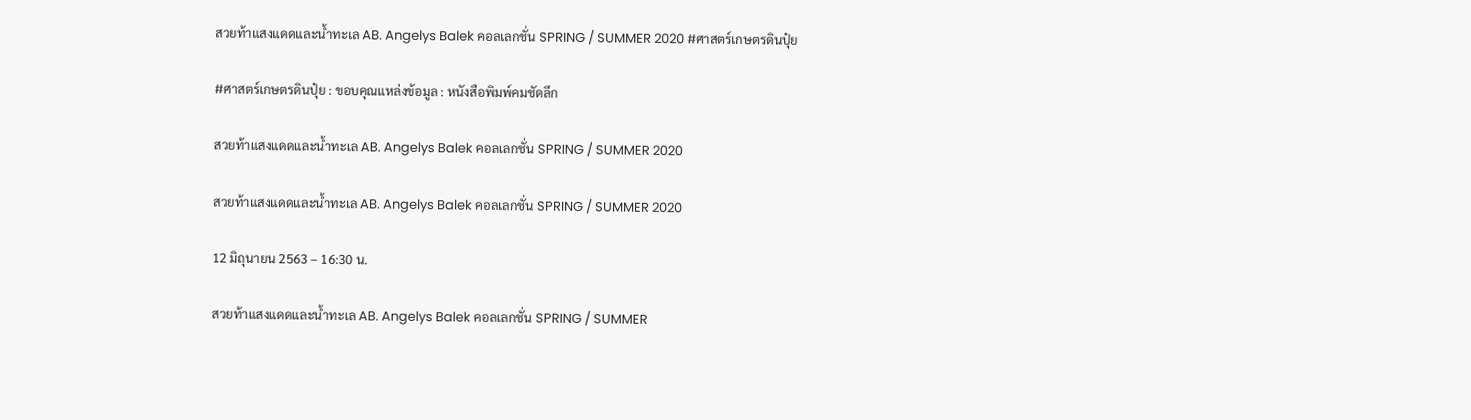สวยท้าแสงแดดและน้ำทะเล AB. Angelys Balek คอลเลกชั่น SPRING / SUMMER 2020 #ศาสตร์เกษตรดินปุ๋ย

#ศาสตร์เกษตรดินปุ๋ย : ขอบคุณแหล่งข้อมูล : หนังสือพิมพ์คมชัดลึก

สวยท้าแสงแดดและน้ำทะเล AB. Angelys Balek คอลเลกชั่น SPRING / SUMMER 2020

สวยท้าแสงแดดและน้ำทะเล AB. Angelys Balek คอลเลกชั่น SPRING / SUMMER 2020

12 มิถุนายน 2563 – 16:30 น.

สวยท้าแสงแดดและน้ำทะเล AB. Angelys Balek คอลเลกชั่น SPRING / SUMMER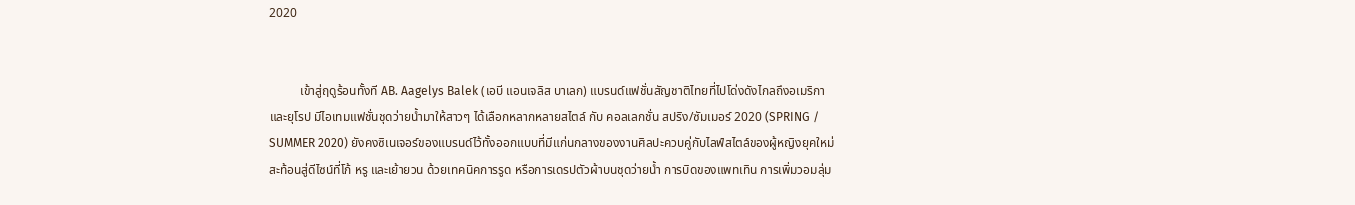2020


          เข้าสู่ฤดูร้อนทั้งที AB. Aagelys Balek (เอบี แอนเจลิส บาเลก) แบรนด์แฟชั่นสัญชาติไทยที่ไปโด่งดังไกลถึงอเมริกาและยุโรป มีไอเทมแฟชั่นชุดว่ายน้ำมาให้สาวๆ ได้เลือกหลากหลายสไตล์ กับ คอลเลกชั่น สปริง/ซัมเมอร์ 2020 (SPRING / SUMMER 2020) ยังคงซิเนเจอร์ของแบรนด์ไว้ทั้งออกแบบที่มีแก่นกลางของงานศิลปะควบคู่กับไลฟ์สไตล์ของผู้หญิงยุคใหม่ สะท้อนสู่ดีไซน์ที่โก้ หรู และเย้ายวน ด้วยเทคนิคการรูด หรือการเดรปตัวผ้าบนชุดว่ายน้ำ การบิดของแพทเทิน การเพิ่มวอมลุ่ม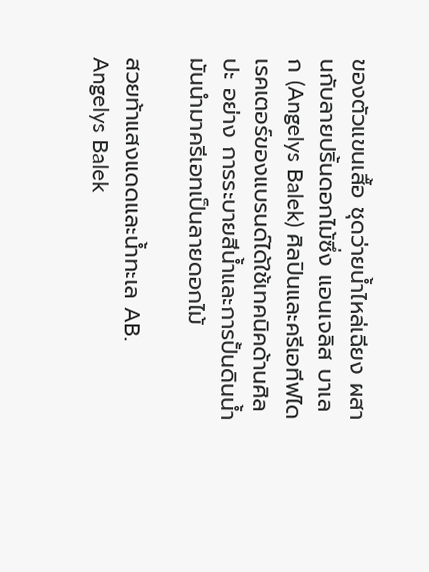ของตัวแขนเสื้อ ชุดว่ายน้ำไหล่เฉียง ผสานกับลายปริ้นดอกไม้ซึ่ง แอนเจลิส บาเลก (Angelys Balek) ศิลปินและครีเอทีฟไดเรคเตอร์ของแบรนด์ได้ใช้เทคนิคด้านศิลปะ อย่าง การระบายสีน้ำและการปั้นดินน้ำมันนำมาครีเอทเป็นลายดอกไม้

สวยท้าแสงแดดและน้ำทะเล AB. Angelys Balek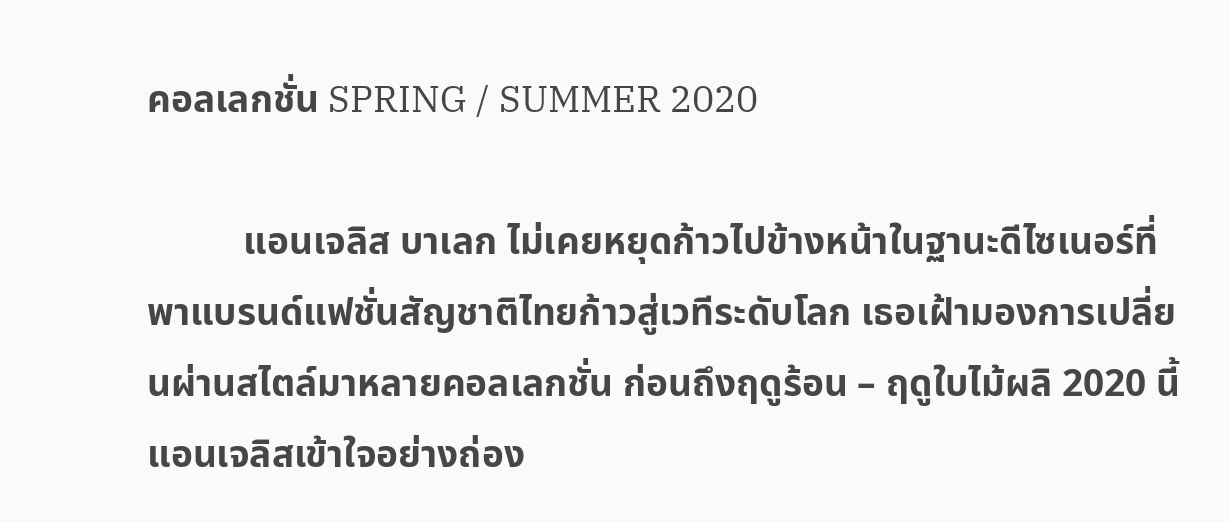คอลเลกชั่น SPRING / SUMMER 2020

          แอนเจลิส บาเลก ไม่เคยหยุดก้าวไปข้างหน้าในฐานะดีไซเนอร์ที่พาแบรนด์แฟชั่นสัญชาติไทยก้าวสู่เวทีระดับโลก เธอเฝ้ามองการเปลี่ยนผ่านสไตล์มาหลายคอลเลกชั่น ก่อนถึงฤดูร้อน – ฤดูใบไม้ผลิ 2020 นี้ แอนเจลิสเข้าใจอย่างถ่อง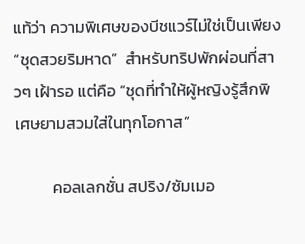แท้ว่า ความพิเศษของบีชแวร์ไม่ใช่เป็นเพียง “ชุดสวยริมหาด”  สำหรับทริปพักผ่อนที่สาวๆ เฝ้ารอ แต่คือ “ชุดที่ทำให้ผู้หญิงรู้สึกพิเศษยามสวมใส่ในทุกโอกาส”

          คอลเลกชั่น สปริง/ซัมเมอ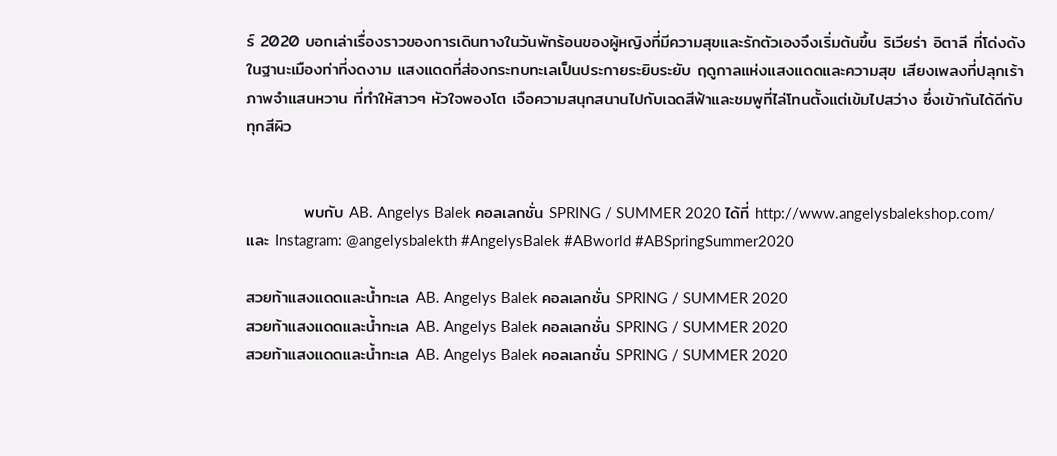ร์ 2020 บอกเล่าเรื่องราวของการเดินทางในวันพักร้อนของผู้หญิงที่มีความสุขและรักตัวเองจึงเริ่มต้นขึ้น ริเวียร่า อิตาลี ที่โด่งดังในฐานะเมืองท่าที่งดงาม แสงแดดที่ส่องกระทบทะเลเป็นประกายระยิบระยับ ฤดูกาลแห่งแสงแดดและความสุข เสียงเพลงที่ปลุกเร้าภาพจำแสนหวาน ที่ทำให้สาวๆ หัวใจพองโต เจือความสนุกสนานไปกับเฉดสีฟ้าและชมพูที่ไล่โทนตั้งแต่เข้มไปสว่าง ซึ่งเข้ากันได้ดีกับทุกสีผิว


          พบกับ AB. Angelys Balek คอลเลกชั่น SPRING / SUMMER 2020 ได้ที่ http://www.angelysbalekshop.com/ และ Instagram: @angelysbalekth #AngelysBalek #ABworld #ABSpringSummer2020

สวยท้าแสงแดดและน้ำทะเล AB. Angelys Balek คอลเลกชั่น SPRING / SUMMER 2020
สวยท้าแสงแดดและน้ำทะเล AB. Angelys Balek คอลเลกชั่น SPRING / SUMMER 2020
สวยท้าแสงแดดและน้ำทะเล AB. Angelys Balek คอลเลกชั่น SPRING / SUMMER 2020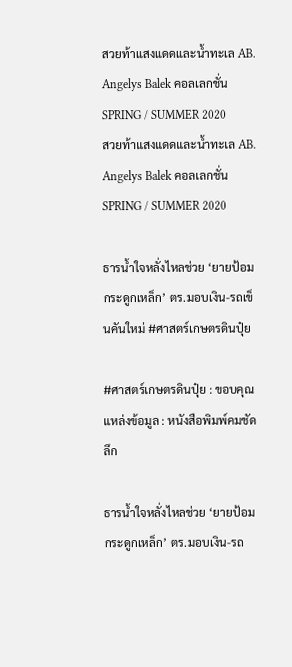สวยท้าแสงแดดและน้ำทะเล AB. Angelys Balek คอลเลกชั่น SPRING / SUMMER 2020
สวยท้าแสงแดดและน้ำทะเล AB. Angelys Balek คอลเลกชั่น SPRING / SUMMER 2020

ธารน้ำใจหลั่งไหลช่วย ‘ยายป้อมกระดูกเหล็ก’ ตร.มอบเงิน-รถเข็นคันใหม่ #ศาสตร์เกษตรดินปุ๋ย

#ศาสตร์เกษตรดินปุ๋ย : ขอบคุณแหล่งข้อมูล : หนังสือพิมพ์คมชัดลึก

ธารน้ำใจหลั่งไหลช่วย ‘ยายป้อมกระดูกเหล็ก’ ตร.มอบเงิน-รถ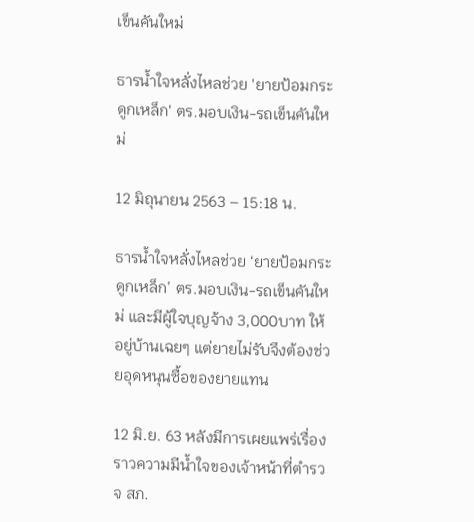เข็นคันใหม่

ธารน้ำใจหลั่งไหลช่วย 'ยายป้อมกระดูกเหล็ก' ตร.มอบเงิน-รถเข็นคันใหม่

12 มิถุนายน 2563 – 15:18 น.

ธารน้ำใจหลั่งไหลช่วย ‘ยายป้อมกระดูกเหล็ก’ ตร.มอบเงิน-รถเข็นคันใหม่ และมีผู้ใจบุญจ้าง 3,000บาท ให้อยู่บ้านเฉยๆ แต่ยายไม่รับจึงต้องช่วยอุดหนุนซื้อของยายแทน

12 มิ.ย. 63 หลังมีการเผยแพร่เรื่องราวความมีน้ำใจของเจ้าหน้าที่ตำรวจ สภ.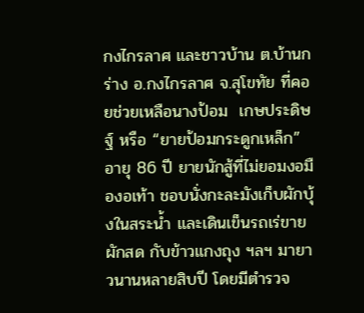กงไกรลาศ และชาวบ้าน ต.บ้านกร่าง อ.กงไกรลาศ จ.สุโขทัย ที่คอยช่วยเหลือนางป้อม  เกษประดิษฐ์ หรือ “ยายป้อมกระดูกเหล็ก” อายุ 86 ปี ยายนักสู้ที่ไม่ยอมงอมืองอเท้า ชอบนั่งกะละมังเก็บผักบุ้งในสระน้ำ และเดินเข็นรถเร่ขายผักสด กับข้าวแกงถุง ฯลฯ มายาวนานหลายสิบปี โดยมีตำรวจ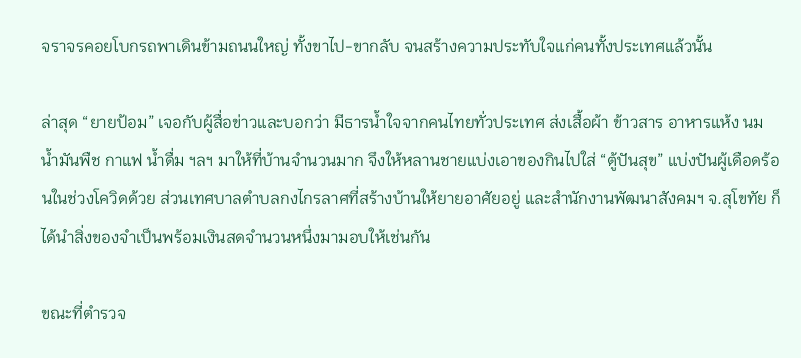จราจรคอยโบกรถพาเดินข้ามถนนใหญ่ ทั้งขาไป-ขากลับ จนสร้างความประทับใจแก่คนทั้งประเทศแล้วนั้น

ล่าสุด “ยายป้อม” เจอกับผู้สื่อข่าวและบอกว่า มีธารน้ำใจจากคนไทยทั่วประเทศ ส่งเสื้อผ้า ข้าวสาร อาหารแห้ง นม น้ำมันพืช กาแฟ น้ำดื่ม ฯลฯ มาให้ที่บ้านจำนวนมาก จึงให้หลานชายแบ่งเอาของกินไปใส่ “ตู้ปันสุข” แบ่งปันผู้เดือดร้อนในช่วงโควิดด้วย ส่วนเทศบาลตำบลกงไกรลาศที่สร้างบ้านให้ยายอาศัยอยู่ และสำนักงานพัฒนาสังคมฯ จ.สุโขทัย ก็ได้นำสิ่งของจำเป็นพร้อมเงินสดจำนวนหนึ่งมามอบให้เช่นกัน

ขณะที่ตำรวจ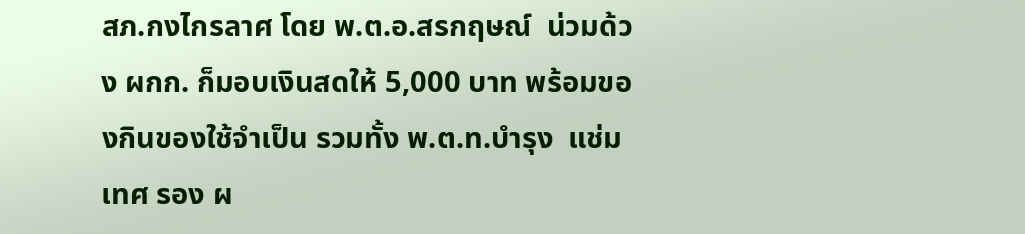สภ.กงไกรลาศ โดย พ.ต.อ.สรกฤษณ์  น่วมด้วง ผกก. ก็มอบเงินสดให้ 5,000 บาท พร้อมของกินของใช้จำเป็น รวมทั้ง พ.ต.ท.บำรุง  แช่มเทศ รอง ผ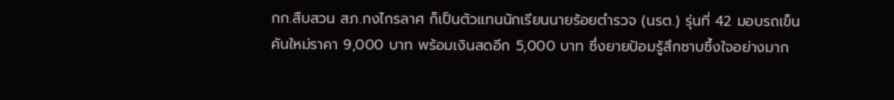กก.สืบสวน สภ.กงไกรลาศ ก็เป็นตัวแทนนักเรียนนายร้อยตำรวจ (นรต.) รุ่นที่ 42 มอบรถเข็นคันใหม่ราคา 9,000 บาท พร้อมเงินสดอีก 5,000 บาท ซึ่งยายป้อมรู้สึกซาบซึ้งใจอย่างมาก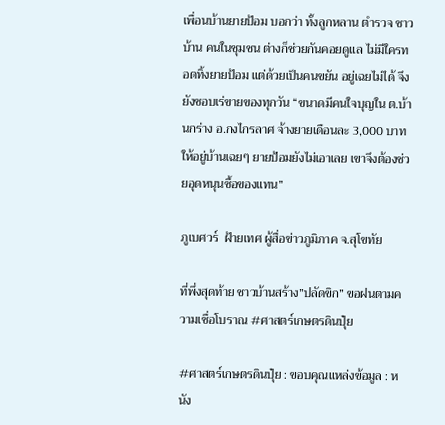เพื่อนบ้านยายป้อม บอกว่า ทั้งลูกหลาน ตำรวจ ชาวบ้าน คนในชุมชน ต่างก็ช่วยกันคอยดูแล ไม่มีใครทอดทิ้งยายป้อม แต่ด้วยเป็นคนขยัน อยู่เฉยไม่ได้ จึงยังชอบเร่ขายของทุกวัน “ขนาดมีคนใจบุญใน ต.บ้านกร่าง อ.กงไกรลาศ จ้างยายเดือนละ 3,000 บาท ให้อยู่บ้านเฉยๆ ยายป้อมยังไม่เอาเลย เขาจึงต้องช่วยอุดหนุนซื้อของแทน”

ภูเบศวร์  ฝ้ายเทศ ผู้สื่อข่าวภูมิภาค จ.สุโขทัย

ที่พึ่งสุดท้าย ชาวบ้านสร้าง”ปลัดขิก” ขอฝนตามความเชื่อโบราณ #ศาสตร์เกษตรดินปุ๋ย

#ศาสตร์เกษตรดินปุ๋ย : ขอบคุณแหล่งข้อมูล : หนัง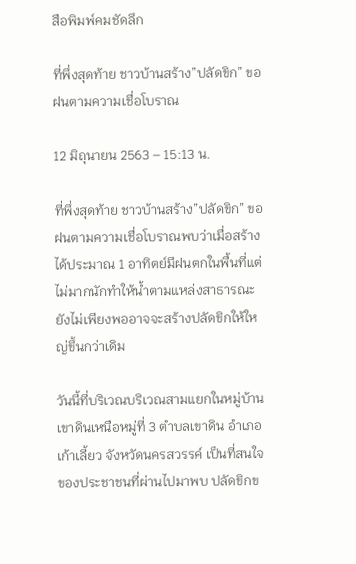สือพิมพ์คมชัดลึก

ที่พึ่งสุดท้าย ชาวบ้านสร้าง”ปลัดขิก” ขอฝนตามความเชื่อโบราณ

12 มิถุนายน 2563 – 15:13 น.

ที่พึ่งสุดท้าย ชาวบ้านสร้าง”ปลัดขิก” ขอฝนตามความเชื่อโบราณพบว่าเมื่อสร้างได้ประมาณ 1 อาทิตย์มีฝนตกในพื้นที่แต่ไม่มากนักทำให้น้ำตามแหล่งสาธารณะยังไม่เพียงพออาจจะสร้างปลัดขิกให้ใหญ่ขึ้นกว่าเดิม

วันนี้ที่บริเวณบริเวณสามแยกในหมู่บ้านเขาดินเหนือหมู่ที่ 3 ตำบลเขาดิน อำเภอเก้าเลี้ยว จังหวัดนครสวรรค์ เป็นที่สนใจของประชาชนที่ผ่านไปมาพบ ปลัดขิกข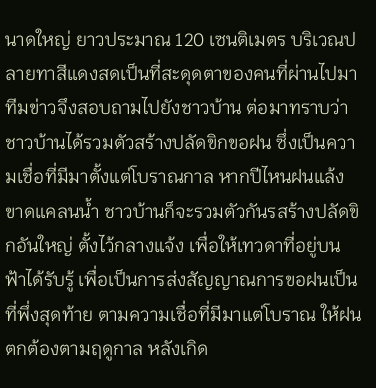นาดใหญ่ ยาวประมาณ 120 เซนติเมตร บริเวณปลายทาสีแดงสดเป็นที่สะดุดตาของคนที่ผ่านไปมาทีมข่าวจึงสอบถามไปยังชาวบ้าน ต่อมาทราบว่าชาวบ้านได้รวมตัวสร้างปลัดขิกขอฝน ซึ่งเป็นความเชื่อที่มีมาตั้งแต่โบราณกาล หากปีไหนฝนแล้งขาดแคลนน้ำ ชาวบ้านก็จะรวมตัวกันรสร้างปลัดขิกอันใหญ่ ตั้งไว้กลางแจ้ง เพื่อให้เทวดาที่อยู่บนฟ้าได้รับรู้ เพื่อเป็นการส่งสัญญาณการขอฝนเป็นที่พึ่งสุดท้าย ตามความเชื่อที่มีมาแต่โบราณ ให้ฝนตกต้องตามฤดูกาล หลังเกิด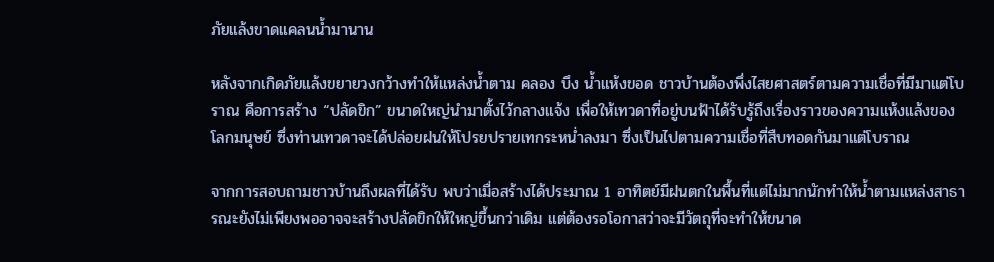ภัยแล้งขาดแคลนน้ำมานาน

หลังจากเกิดภัยแล้งขยายวงกว้างทำให้แหล่งน้ำตาม คลอง บึง น้ำแห้งขอด ชาวบ้านต้องพึ่งไสยศาสตร์ตามความเชื่อที่มีมาแต่โบราณ คือการสร้าง “ปลัดขิก” ขนาดใหญ่นำมาตั้งไว้กลางแจ้ง เพื่อให้เทวดาที่อยู่บนฟ้าได้รับรู้ถึงเรื่องราวของความแห้งแล้งของโลกมนุษย์ ซึ่งท่านเทวดาจะได้ปล่อยฝนให้โปรยปรายเทกระหน่ำลงมา ซึ่งเป็นไปตามความเชื่อที่สืบทอดกันมาแต่โบราณ

จากการสอบถามชาวบ้านถึงผลที่ได้รับ พบว่าเมื่อสร้างได้ประมาณ 1 อาทิตย์มีฝนตกในพื้นที่แต่ไม่มากนักทำให้น้ำตามแหล่งสาธารณะยังไม่เพียงพออาจจะสร้างปลัดขิกให้ใหญ่ขึ้นกว่าเดิม แต่ต้องรอโอกาสว่าจะมีวัตถุที่จะทำให้ขนาด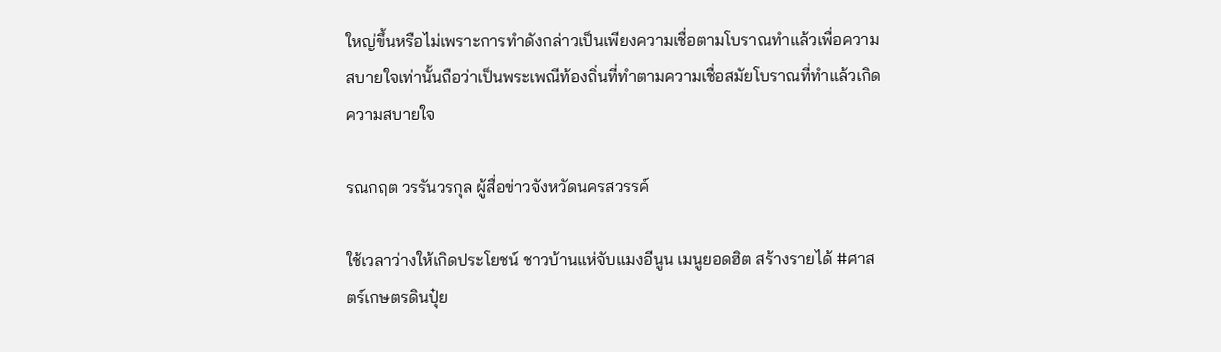ใหญ่ขึ้นหรือไม่เพราะการทำดังกล่าวเป็นเพียงความเชื่อตามโบราณทำแล้วเพื่อความสบายใจเท่านั้นถือว่าเป็นพระเพณีท้องถิ่นที่ทำตามความเชื่อสมัยโบราณที่ทำแล้วเกิดความสบายใจ

รณกฤต วรรันวรกุล ผู้สื่อข่าวจังหวัดนครสวรรค์

ใช้เวลาว่างให้เกิดประโยชน์ ชาวบ้านแห่จับแมงอีนูน เมนูยอดฮิต สร้างรายได้ #ศาสตร์เกษตรดินปุ๋ย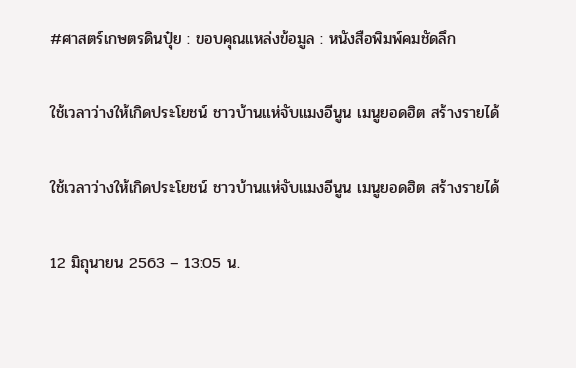#ศาสตร์เกษตรดินปุ๋ย : ขอบคุณแหล่งข้อมูล : หนังสือพิมพ์คมชัดลึก

ใช้เวลาว่างให้เกิดประโยชน์ ชาวบ้านแห่จับแมงอีนูน เมนูยอดฮิต สร้างรายได้

ใช้เวลาว่างให้เกิดประโยชน์ ชาวบ้านแห่จับแมงอีนูน เมนูยอดฮิต สร้างรายได้

12 มิถุนายน 2563 – 13:05 น.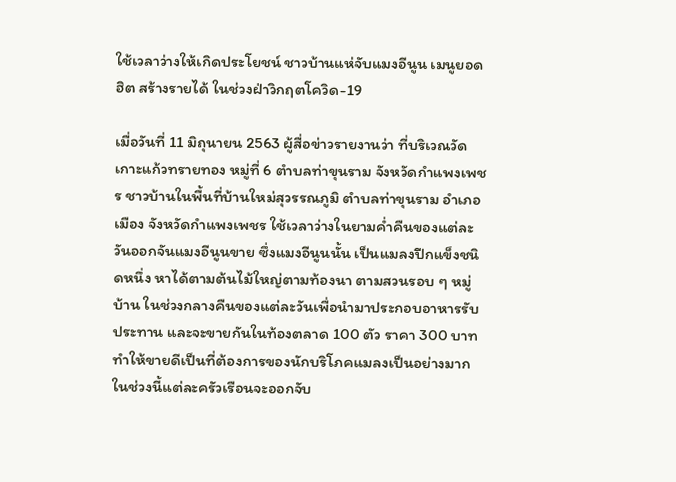ใช้เวลาว่างให้เกิดประโยชน์ ชาวบ้านแห่จับแมงอีนูน เมนูยอดฮิต สร้างรายได้ ในช่วงฝ่าวิกฤตโควิด-19

เมื่อวันที่ 11 มิถุนายน 2563 ผู้สื่อข่าวรายงานว่า ที่บริเวณวัดเกาะแก้วทรายทอง หมู่ที่ 6 ตำบลท่าขุนราม จังหวัดกำแพงเพชร ชาวบ้านในพื้นที่บ้านใหม่สุวรรณภูมิ ตำบลท่าขุนราม อำเภอเมือง จังหวัดกำแพงเพชร ใช้เวลาว่างในยามค่ำคืนของแต่ละวันออกจันแมงอีนูนขาย ซึ่งแมงอีนูนนั้น เป็นแมลงปีกแข็งชนิดหนึ่ง หาได้ตามต้นไม้ใหญ่ตามท้องนา ตามสวนรอบ ๆ หมู่บ้าน ในช่วงกลางคืนของแต่ละวันเพื่อนำมาประกอบอาหารรับประทาน และจะขายกันในท้องตลาด 100 ตัว ราคา 300 บาท ทำให้ขายดีเป็นที่ต้องการของนักบริโภคแมลงเป็นอย่างมาก ในช่วงนี้แต่ละครัวเรือนจะออกจับ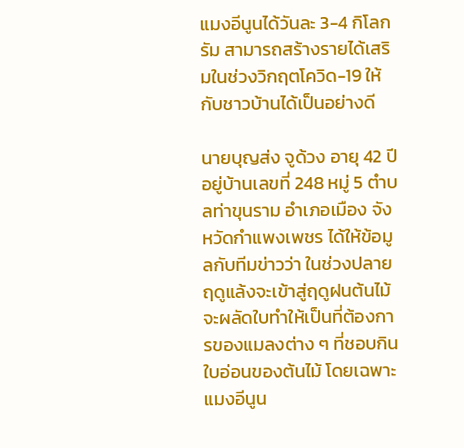แมงอีนูนได้วันละ 3-4 กิโลกรัม สามารถสร้างรายได้เสริมในช่วงวิกฤตโควิด-19 ให้กับชาวบ้านได้เป็นอย่างดี

นายบุญส่ง จูด้วง อายุ 42 ปี อยู่บ้านเลขที่ 248 หมู่ 5 ตำบลท่าขุนราม อำเภอเมือง จังหวัดกำแพงเพชร ได้ให้ข้อมูลกับทีมข่าวว่า ในช่วงปลายฤดูแล้งจะเข้าสู่ฤดูฝนต้นไม้จะผลัดใบทำให้เป็นที่ต้องการของแมลงต่าง ๆ ที่ชอบกินใบอ่อนของต้นไม้ โดยเฉพาะแมงอีนูน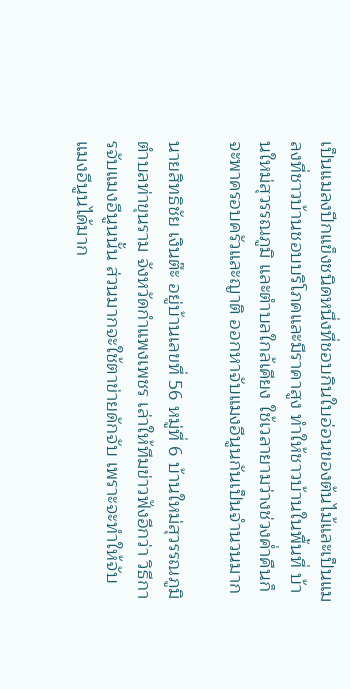เป็นแมลงปีกแข็งชนิดหนึ่งที่ชอบกินใบอ่อนของต้นไม้และเป็นแมลงที่ชาวบ้านชอบบริโภคและมีราคาสูง ทำให้ชาวบ้านในพื้นที่ บ้านใหม่สุวรรณภูมิ และตำบลใกล้เคียง ใช้เวลายามว่างช่วงค่ำคืนก็จะพาครอบครัวและญาติ ออกหาจับแมงอีนูนกันเป็นจำนวนมาก

นายสิทธิชัย เงินต๊ะ อยู่บ้านเลขที่ 56 หมู่ที่ 6 บ้านใหม่สุวรรณภูมิ ตำบลท่าขุนราม จังหวัดกำแพงเพชร เล่าให้ทีมข่าวฟังอีกว่า วิธีการจับแมงอีนูนนั้น ส่วนมากจะใช้ตาข่ายดักจับ เพราะจะทำให้จับแมงอีนูนได้มาก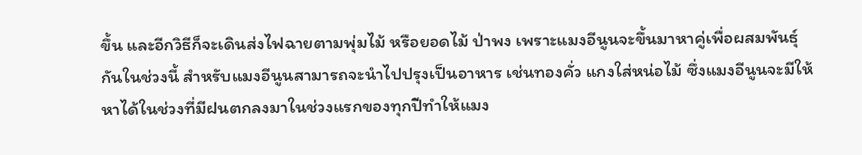ขึ้น และอีกวิธีก็จะเดินส่งไฟฉายตามพุ่มไม้ หรือยอดไม้ ป่าพง เพราะแมงอีนูนจะขึ้นมาหาคู่เพื่อผสมพันธุ์กันในช่วงนี้ สำหรับแมงอีนูนสามารถจะนำไปปรุงเป็นอาหาร เช่นทองคั่ว แกงใส่หน่อไม้ ซึ่งแมงอีนูนจะมีให้หาได้ในช่วงที่มีฝนตกลงมาในช่วงแรกของทุกปีทำให้แมง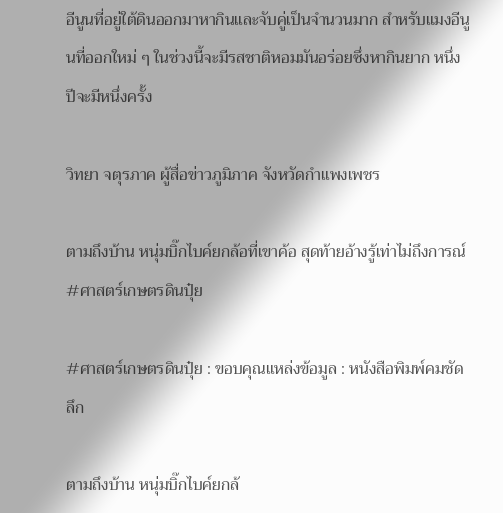อีนูนที่อยู่ใต้ดินออกมาหากินและจับคู่เป็นจำนวนมาก สำหรับแมงอีนูนที่ออกใหม่ ๆ ในช่วงนี้จะมีรสชาติหอมมันอร่อยซึ่งหากินยาก หนึ่งปีจะมีหนึ่งครั้ง

วิทยา จตุรภาค ผู้สื่อข่าวภูมิภาค จังหวัดกำแพงเพชร

ตามถึงบ้าน หนุ่มบิ๊กไบค์ยกล้อที่เขาค้อ สุดท้ายอ้างรู้เท่าไม่ถึงการณ์ #ศาสตร์เกษตรดินปุ๋ย

#ศาสตร์เกษตรดินปุ๋ย : ขอบคุณแหล่งข้อมูล : หนังสือพิมพ์คมชัดลึก

ตามถึงบ้าน หนุ่มบิ๊กไบค์ยกล้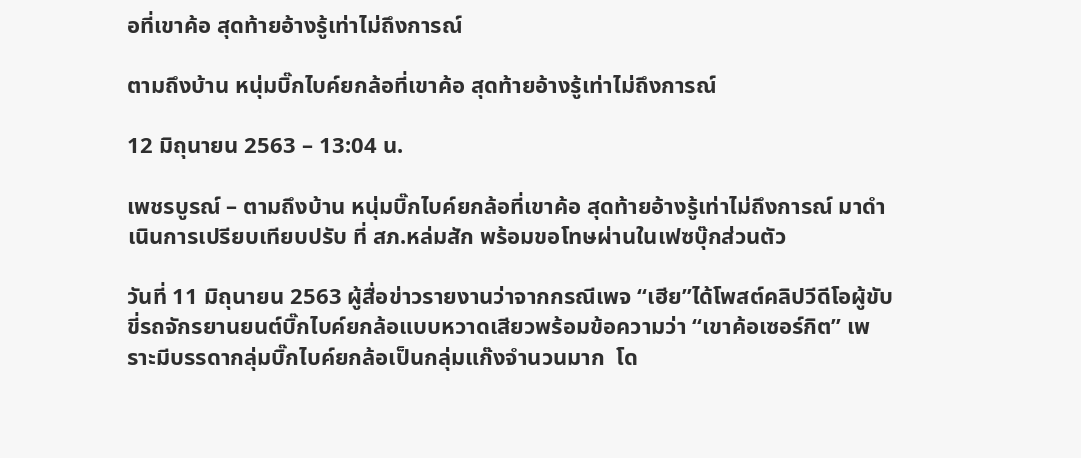อที่เขาค้อ สุดท้ายอ้างรู้เท่าไม่ถึงการณ์

ตามถึงบ้าน หนุ่มบิ๊กไบค์ยกล้อที่เขาค้อ สุดท้ายอ้างรู้เท่าไม่ถึงการณ์

12 มิถุนายน 2563 – 13:04 น.

เพชรบูรณ์ – ตามถึงบ้าน หนุ่มบิ๊กไบค์ยกล้อที่เขาค้อ สุดท้ายอ้างรู้เท่าไม่ถึงการณ์ มาดำเนินการเปรียบเทียบปรับ ที่ สภ.หล่มสัก พร้อมขอโทษผ่านในเฟซบุ๊กส่วนตัว

วันที่ 11 มิถุนายน 2563 ผู้สื่อข่าวรายงานว่าจากกรณีเพจ “เฮีย”ได้โพสต์คลิปวีดีโอผู้ขับขี่รถจักรยานยนต์บิ๊กไบค์ยกล้อแบบหวาดเสียวพร้อมข้อความว่า “เขาค้อเซอร์กิต” เพราะมีบรรดากลุ่มบิ๊กไบค์ยกล้อเป็นกลุ่มแก๊งจำนวนมาก  โด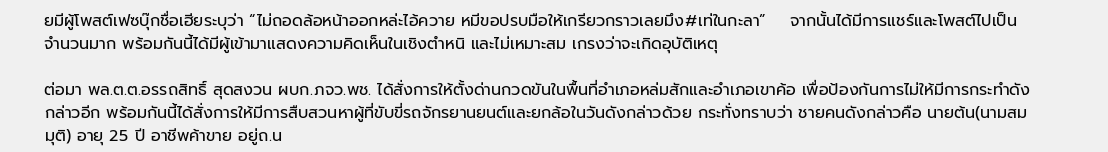ยมีผู้โพสต์เฟซบุ๊กชื่อเฮียระบุว่า “ไม่ถอดล้อหน้าออกหล่ะไอ้ควาย หมีขอปรบมือให้เกรียวกราวเลยมึง#เท่ในกะลา”    จากนั้นได้มีการแชร์และโพสต์ไปเป็นจำนวนมาก พร้อมกันนี้ได้มีผู้เข้ามาแสดงความคิดเห็นในเชิงตำหนิ และไม่เหมาะสม เกรงว่าจะเกิดอุบัติเหตุ

ต่อมา พล.ต.ต.อรรถสิทธิ์ สุดสงวน ผบก.ภจว.พช. ได้สั่งการให้ตั้งด่านกวดขันในพื้นที่อำเภอหล่มสักและอำเภอเขาค้อ เพื่อป้องกันการไม่ให้มีการกระทำดังกล่าวอีก พร้อมกันนี้ได้สั่งการให้มีการสืบสวนหาผู้ที่ขับขี่รถจักรยานยนต์และยกล้อในวันดังกล่าวด้วย กระทั่งทราบว่า ชายคนดังกล่าวคือ นายต้น(นามสมมุติ) อายุ 25 ปี อาชีพค้าขาย อยู่ถ.น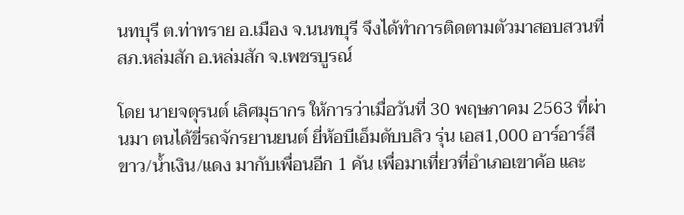นทบุรี ต.ท่าทราย อ.เมือง จ.นนทบุรี จึงได้ทำการติดตามตัวมาสอบสวนที่ สภ.หล่มสัก อ.หล่มสัก จ.เพชรบูรณ์

โดย นายจตุรนต์ เลิศมุธากร ให้การว่าเมื่อวันที่ 30 พฤษภาคม 2563 ที่ผ่านมา ตนได้ขี่รถจักรยานยนต์ ยี่ห้อบีเอ็มดับบลิว รุ่น เอส1,000 อาร์อาร์สีขาว/น้ำเงิน/แดง มากับเพื่อนอีก 1 คัน เพื่อมาเที่ยวที่อำเภอเขาค้อ และ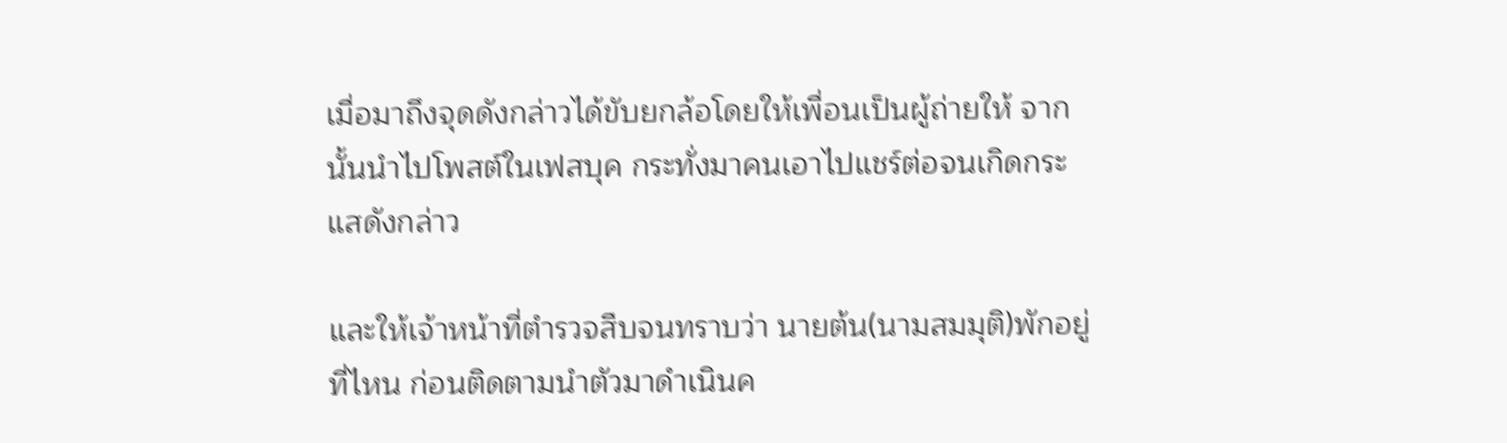เมื่อมาถึงจุดดังกล่าวได้ขับยกล้อโดยให้เพื่อนเป็นผู้ถ่ายให้ จากนั้นนำไปโพสต์ในเฟสบุค กระทั่งมาคนเอาไปแชร์ต่อจนเกิดกระแสดังกล่าว

และให้เจ้าหน้าที่ตำรวจสืบจนทราบว่า นายต้น(นามสมมุติ)พักอยู่ที่ไหน ก่อนติดตามนำตัวมาดำเนินค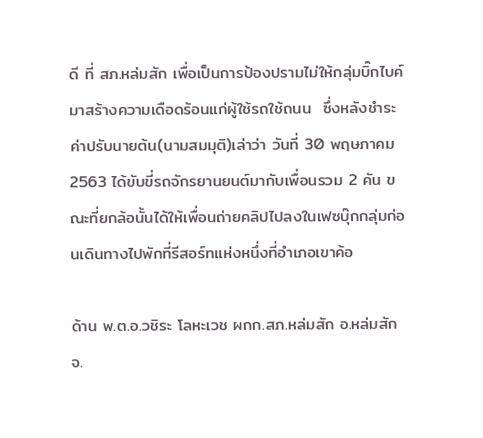ดี ที่ สภ.หล่มสัก เพื่อเป็นการป้องปรามไม่ให้กลุ่มบิ๊กไบค์มาสร้างความเดือดร้อนแก่ผู้ใช้รถใช้ถนน  ซึ่งหลังชำระค่าปรับนายต้น(นามสมมุติ)เล่าว่า วันที่ 30 พฤษภาคม 2563 ได้ขับขี่รถจักรยานยนต์มากับเพื่อนรวม 2 คัน ขณะที่ยกล้อนั้นได้ให้เพื่อนถ่ายคลิปไปลงในเฟซบุ๊กกลุ่มก่อนเดินทางไปพักที่รีสอร์ทแห่งหนึ่งที่อำเภอเขาค้อ

ด้าน พ.ต.อ.วชิระ โลหะเวช ผกก.สภ.หล่มสัก อ.หล่มสัก จ.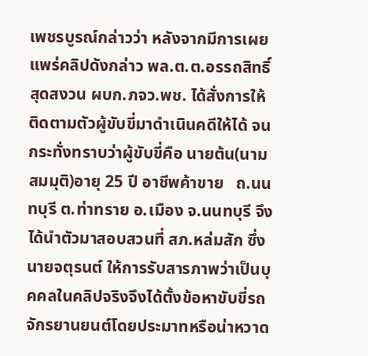เพชรบูรณ์กล่าวว่า หลังจากมีการเผยแพร่คลิปดังกล่าว พล.ต.ต.อรรถสิทธิ์ สุดสงวน ผบก.ภจว.พช. ได้สั่งการให้ติดตามตัวผู้ขับขี่มาดำเนินคดีให้ได้ จนกระทั่งทราบว่าผู้ขับขี่คือ นายต้น(นามสมมุติ)อายุ 25 ปี อาชีพค้าขาย   ถ.นนทบุรี ต.ท่าทราย อ.เมือง จ.นนทบุรี จึงได้นำตัวมาสอบสวนที่ สภ.หล่มสัก ซึ่ง นายจตุรนต์ ให้การรับสารภาพว่าเป็นบุคคลในคลิปจริงจึงได้ตั้งข้อหาขับขี่รถจักรยานยนต์โดยประมาทหรือน่าหวาด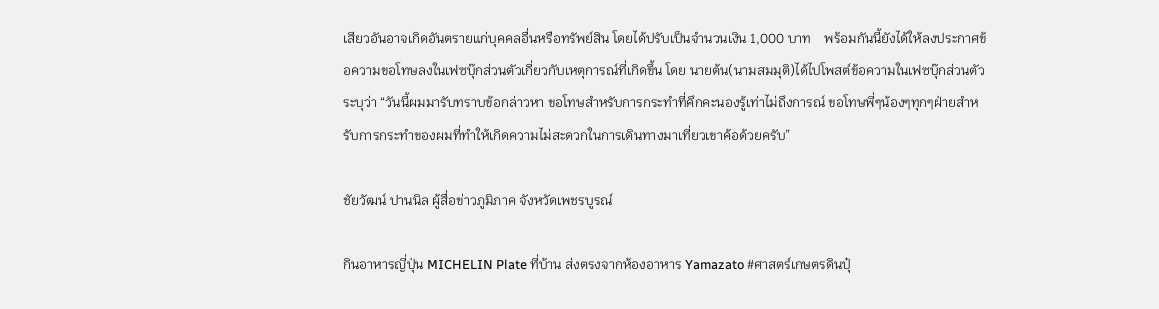เสียวอันอาจเกิดอันตรายแก่บุคคลอื่นหรือทรัพย์สิน โดยได้ปรับเป็นจำนวนเงิน 1,000 บาท    พร้อมกันนี้ยังได้ให้ลงประกาศข้อความขอโทษลงในเฟซบุ๊กส่วนตัวเกี่ยวกับเหตุการณ์ที่เกิดขึ้น โดย นายต้น(นามสมมุติ)ได้ไปโพสต์ข้อความในเฟซบุ๊กส่วนตัวระบุว่า “วันนี้ผมมารับทราบข้อกล่าวหา ขอโทษสำหรับการกระทำที่คึกคะนองรู้เท่าไม่ถึงการณ์ ขอโทษพี่ๆน้องๆทุกๆฝ่ายสำหรับการกระทำของผมที่ทำให้เกิดความไม่สะดวกในการเดินทางมาเที่ยวเขาค้อด้วยครับ”

ชัยวัฒน์ ปานนิล ผู้สื่อข่าวภูมิภาค จังหวัดเพชรบูรณ์

กินอาหารญี่ปุ่น MICHELIN Plate ที่บ้าน ส่งตรงจากห้องอาหาร Yamazato #ศาสตร์เกษตรดินปุ๋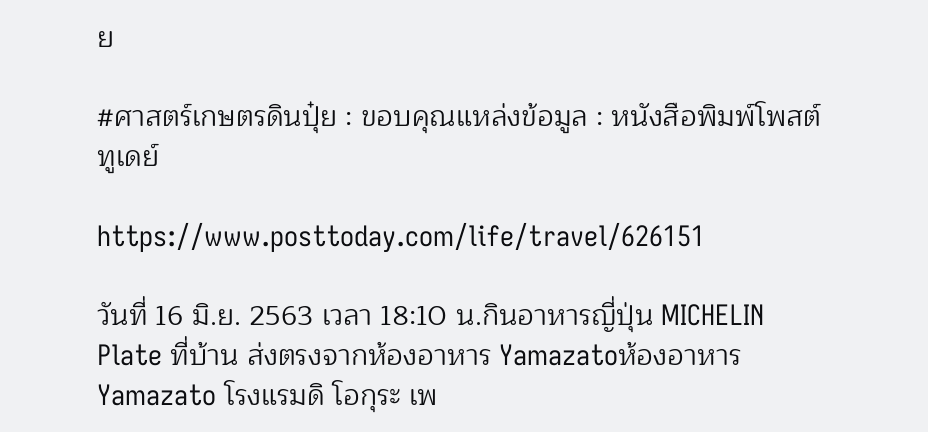ย

#ศาสตร์เกษตรดินปุ๋ย : ขอบคุณแหล่งข้อมูล : หนังสือพิมพ์โพสต์ทูเดย์

https://www.posttoday.com/life/travel/626151

วันที่ 16 มิ.ย. 2563 เวลา 18:10 น.กินอาหารญี่ปุ่น MICHELIN Plate ที่บ้าน ส่งตรงจากห้องอาหาร Yamazatoห้องอาหาร Yamazato โรงแรมดิ โอกุระ เพ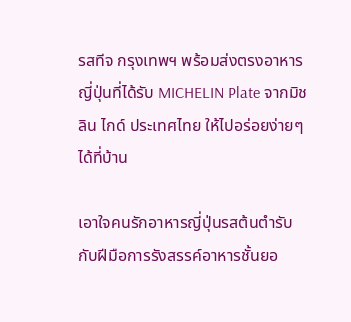รสทีจ กรุงเทพฯ พร้อมส่งตรงอาหารญี่ปุ่นที่ได้รับ MICHELIN Plate จากมิชลิน ไกด์ ประเทศไทย ให้ไปอร่อยง่ายๆ ได้ที่บ้าน

เอาใจคนรักอาหารญี่ปุ่นรสต้นตำรับ กับฝีมือการรังสรรค์อาหารชั้นยอ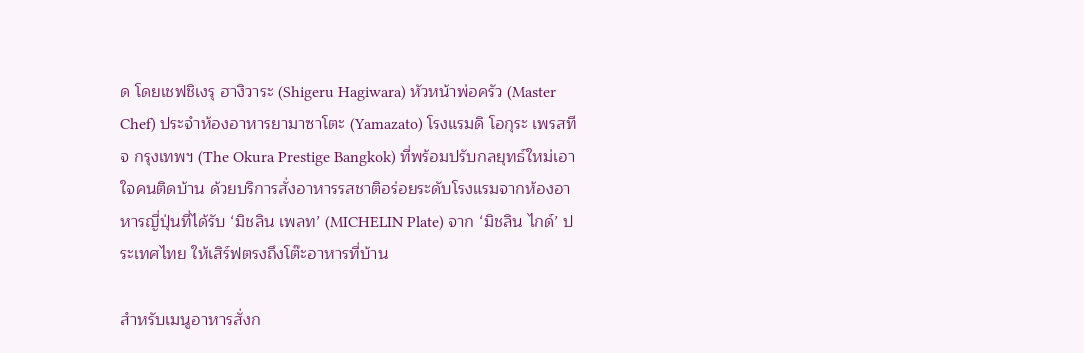ด โดยเชฟชิเงรุ ฮางิวาระ (Shigeru Hagiwara) หัวหน้าพ่อครัว (Master Chef) ประจำห้องอาหารยามาซาโตะ (Yamazato) โรงแรมดิ โอกุระ เพรสทีจ กรุงเทพฯ (The Okura Prestige Bangkok) ที่พร้อมปรับกลยุทธ์ใหม่เอาใจคนติดบ้าน ด้วยบริการสั่งอาหารรสชาติอร่อยระดับโรงแรมจากห้องอาหารญี่ปุ่นที่ได้รับ ‘มิชลิน เพลท’ (MICHELIN Plate) จาก ‘มิชลิน ไกด์’ ประเทศไทย ให้เสิร์ฟตรงถึงโต๊ะอาหารที่บ้าน

สำหรับเมนูอาหารสั่งก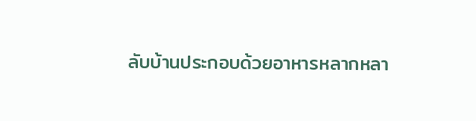ลับบ้านประกอบด้วยอาหารหลากหลา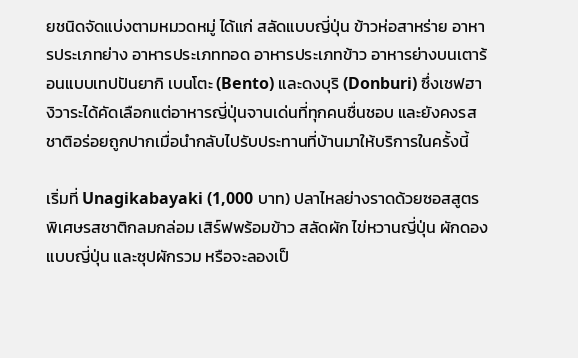ยชนิดจัดแบ่งตามหมวดหมู่ ได้แก่ สลัดแบบญี่ปุ่น ข้าวห่อสาหร่าย อาหารประเภทย่าง อาหารประเภททอด อาหารประเภทข้าว อาหารย่างบนเตาร้อนแบบเทปปันยากิ เบนโตะ (Bento) และดงบุริ (Donburi) ซึ่งเชฟฮางิวาระได้คัดเลือกแต่อาหารญี่ปุ่นจานเด่นที่ทุกคนชื่นชอบ และยังคงรสชาติอร่อยถูกปากเมื่อนำกลับไปรับประทานที่บ้านมาให้บริการในครั้งนี้

เริ่มที่ Unagikabayaki (1,000 บาท) ปลาไหลย่างราดด้วยซอสสูตรพิเศษรสชาติกลมกล่อม เสิร์ฟพร้อมข้าว สลัดผัก ไข่หวานญี่ปุ่น ผักดองแบบญี่ปุ่น และซุปผักรวม หรือจะลองเป็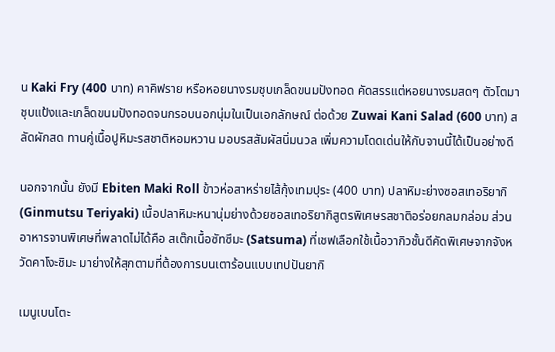น Kaki Fry (400 บาท) คาคิฟราย หรือหอยนางรมชุบเกล็ดขนมปังทอด คัดสรรแต่หอยนางรมสดๆ ตัวโตมาชุบแป้งและเกล็ดขนมปังทอดจนกรอบนอกนุ่มในเป็นเอกลักษณ์ ต่อด้วย Zuwai Kani Salad (600 บาท) สลัดผักสด ทานคู่เนื้อปูหิมะรสชาติหอมหวาน มอบรสสัมผัสนิ่มนวล เพิ่มความโดดเด่นให้กับจานนี้ได้เป็นอย่างดี

นอกจากนั้น ยังมี Ebiten Maki Roll ข้าวห่อสาหร่ายไส้กุ้งเทมปุระ (400 บาท) ปลาหิมะย่างซอสเทอริยากิ (Ginmutsu Teriyaki) เนื้อปลาหิมะหนานุ่มย่างด้วยซอสเทอริยากิสูตรพิเศษรสชาติอร่อยกลมกล่อม ส่วนอาหารจานพิเศษที่พลาดไม่ได้คือ สเต๊กเนื้อซัทซึมะ (Satsuma) ที่เชฟเลือกใช้เนื้อวากิวชั้นดีคัดพิเศษจากจังหวัดคาโงะชิมะ มาย่างให้สุกตามที่ต้องการบนเตาร้อนแบบเทปปันยากิ

เมนูเบนโตะ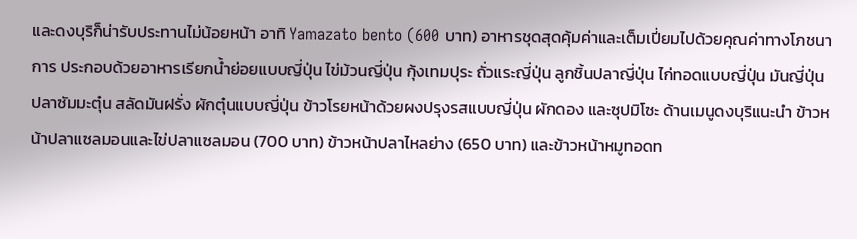และดงบุริก็น่ารับประทานไม่น้อยหน้า อาทิ Yamazato bento (600 บาท) อาหารชุดสุดคุ้มค่าและเต็มเปี่ยมไปด้วยคุณค่าทางโภชนาการ ประกอบด้วยอาหารเรียกน้ำย่อยแบบญี่ปุ่น ไข่ม้วนญี่ปุ่น กุ้งเทมปุระ ถั่วแระญี่ปุ่น ลูกชิ้นปลาญี่ปุ่น ไก่ทอดแบบญี่ปุ่น มันญี่ปุ่น ปลาซัมมะตุ๋น สลัดมันฝรั่ง ผักตุ๋นแบบญี่ปุ่น ข้าวโรยหน้าด้วยผงปรุงรสแบบญี่ปุ่น ผักดอง และซุปมิโซะ ด้านเมนูดงบุริแนะนำ ข้าวหน้าปลาแซลมอนและไข่ปลาแซลมอน (700 บาท) ข้าวหน้าปลาไหลย่าง (650 บาท) และข้าวหน้าหมูทอดท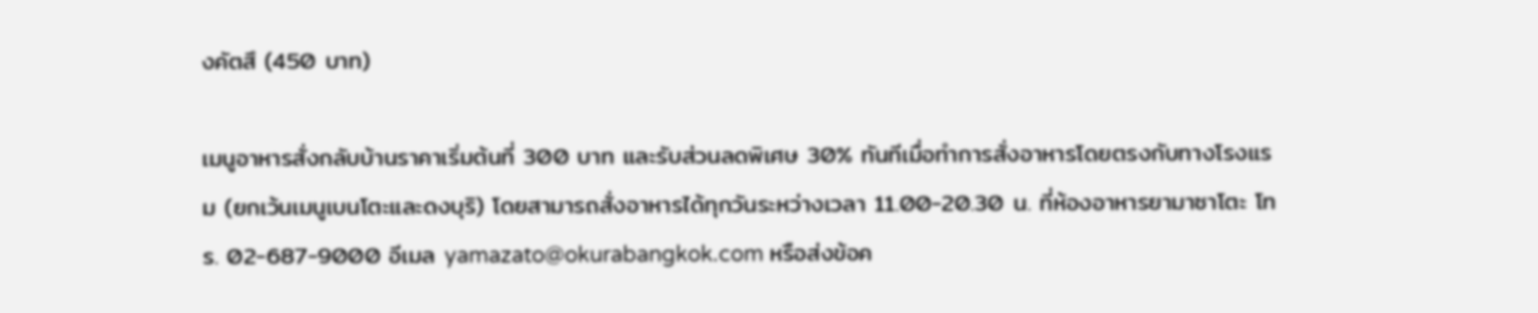งคัตสึ (450 บาท)

เมนูอาหารสั่งกลับบ้านราคาเริ่มต้นที่ 300 บาท และรับส่วนลดพิเศษ 30% ทันทีเมื่อทำการสั่งอาหารโดยตรงกับทางโรงแรม (ยกเว้นเมนูเบนโตะและดงบุริ) โดยสามารถสั่งอาหารได้ทุกวันระหว่างเวลา 11.00-20.30 น. ที่ห้องอาหารยามาซาโตะ โทร. 02-687-9000 อีเมล yamazato@okurabangkok.com หรือส่งข้อค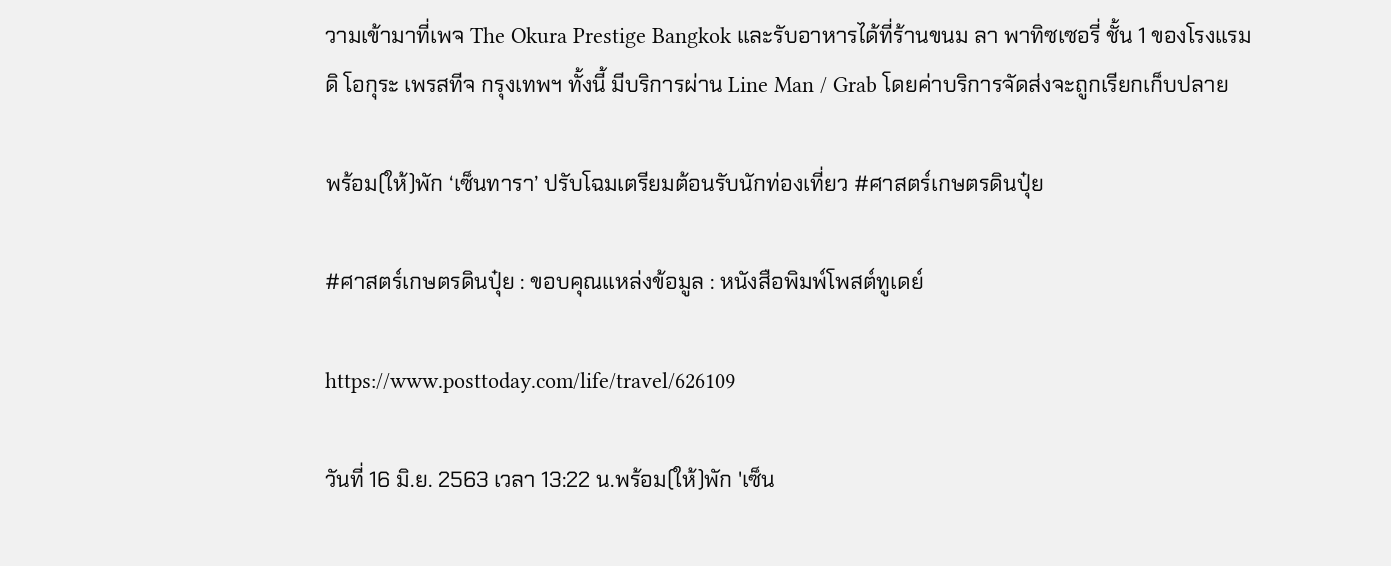วามเข้ามาที่เพจ The Okura Prestige Bangkok และรับอาหารได้ที่ร้านขนม ลา พาทิซเซอรี่ ชั้น 1 ของโรงแรม ดิ โอกุระ เพรสทีจ กรุงเทพฯ ทั้งนี้ มีบริการผ่าน Line Man / Grab โดยค่าบริการจัดส่งจะถูกเรียกเก็บปลาย

พร้อม(ให้)พัก ‘เซ็นทารา’ ปรับโฉมเตรียมต้อนรับนักท่องเที่ยว #ศาสตร์เกษตรดินปุ๋ย

#ศาสตร์เกษตรดินปุ๋ย : ขอบคุณแหล่งข้อมูล : หนังสือพิมพ์โพสต์ทูเดย์

https://www.posttoday.com/life/travel/626109

วันที่ 16 มิ.ย. 2563 เวลา 13:22 น.พร้อม(ให้)พัก 'เซ็น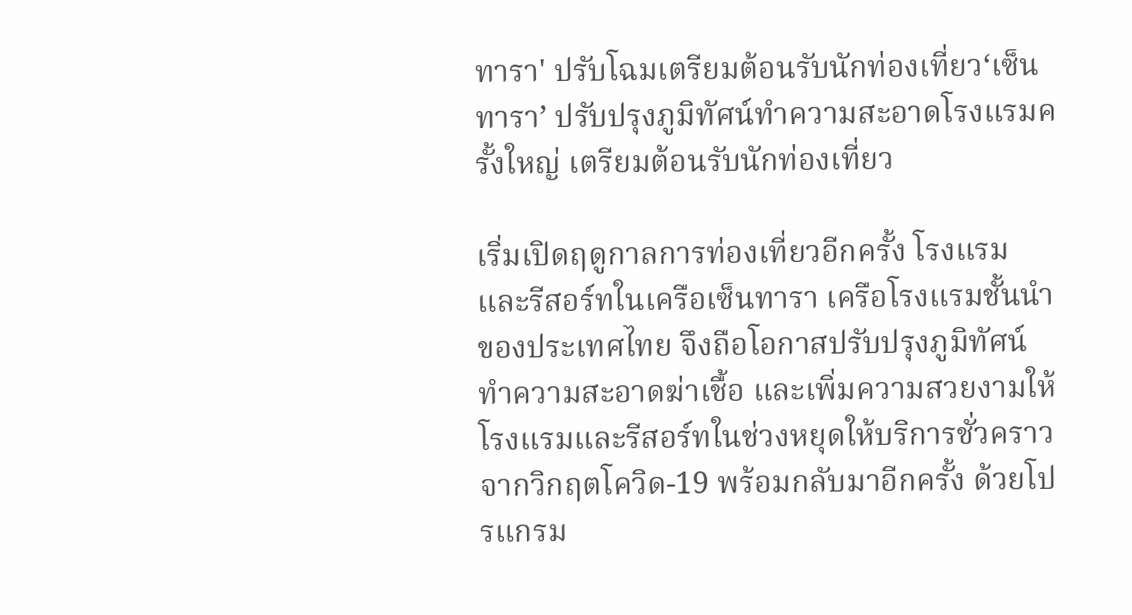ทารา' ปรับโฉมเตรียมต้อนรับนักท่องเที่ยว‘เซ็นทารา’ ปรับปรุงภูมิทัศน์ทำความสะอาดโรงแรมครั้งใหญ่ เตรียมต้อนรับนักท่องเที่ยว

เริ่มเปิดฤดูกาลการท่องเที่ยวอีกครั้ง โรงแรมและรีสอร์ทในเครือเซ็นทารา เครือโรงแรมชั้นนำของประเทศไทย จึงถือโอกาสปรับปรุงภูมิทัศน์ ทำความสะอาดฆ่าเชื้อ และเพิ่มความสวยงามให้โรงแรมและรีสอร์ทในช่วงหยุดให้บริการชั่วคราวจากวิกฤตโควิด-19 พร้อมกลับมาอีกครั้ง ด้วยโปรแกรม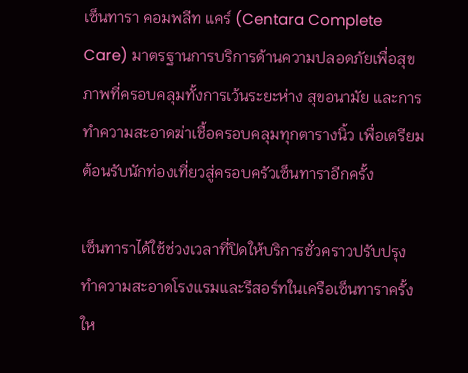เซ็นทารา คอมพลีท แคร์ (Centara Complete Care) มาตรฐานการบริการด้านความปลอดภัยเพื่อสุขภาพที่ครอบคลุมทั้งการเว้นระยะห่าง สุขอนามัย และการทำความสะอาดฆ่าเชื้อครอบคลุมทุกตารางนิ้ว เพื่อเตรียมต้อนรับนักท่องเที่ยวสู่ครอบครัวเซ็นทาราอีกครั้ง

เซ็นทาราได้ใช้ช่วงเวลาที่ปิดให้บริการชั่วคราวปรับปรุง ทำความสะอาดโรงแรมและรีสอร์ทในเครือเซ็นทาราครั้งให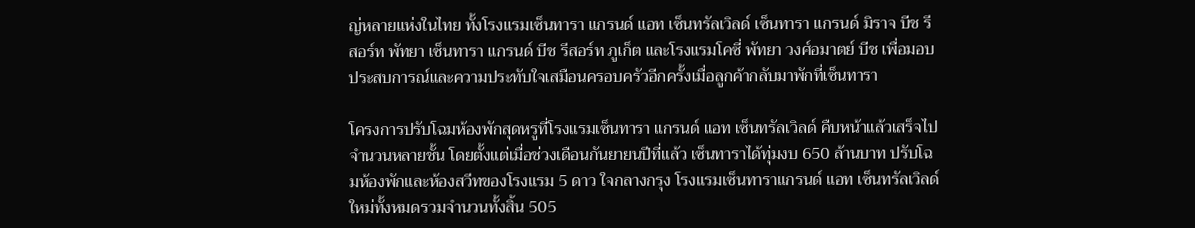ญ่หลายแห่งในไทย ทั้งโรงแรมเซ็นทารา แกรนด์ แอท เซ็นทรัลเวิลด์ เซ็นทารา แกรนด์ มิราจ บีช รีสอร์ท พัทยา เซ็นทารา แกรนด์ บีช รีสอร์ท ภูเก็ต และโรงแรมโคซี่ พัทยา วงศ์อมาตย์ บีช เพื่อมอบประสบการณ์และความประทับใจเสมือนครอบครัวอีกครั้งเมื่อลูกค้ากลับมาพักที่เซ็นทารา

โครงการปรับโฉมห้องพักสุดหรูที่โรงแรมเซ็นทารา แกรนด์ แอท เซ็นทรัลเวิลด์ คืบหน้าแล้วเสร็จไปจำนวนหลายชั้น โดยตั้งแต่เมื่อช่วงเดือนกันยายนปีที่แล้ว เซ็นทาราได้ทุ่มงบ 650 ล้านบาท ปรับโฉมห้องพักและห้องสวีทของโรงแรม 5 ดาว ใจกลางกรุง โรงแรมเซ็นทาราแกรนด์ แอท เซ็นทรัลเวิลด์ ใหม่ทั้งหมดรวมจำนวนทั้งสิ้น 505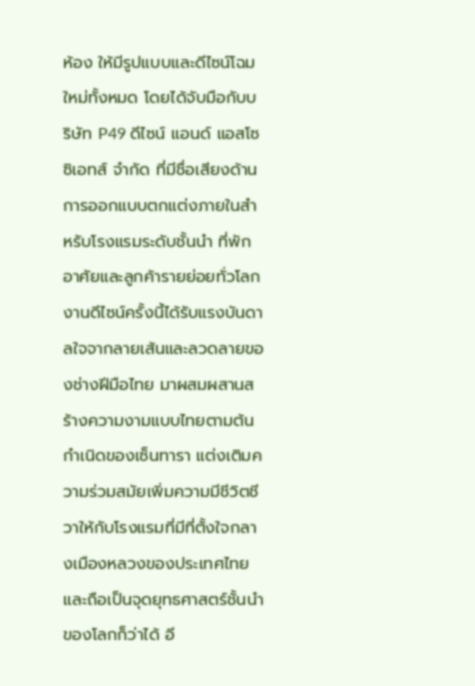ห้อง ให้มีรูปแบบและดีไซน์โฉมใหม่ทั้งหมด โดยได้จับมือกับบริษัท P49 ดีไซน์ แอนด์ แอสโซซิเอทส์ จำกัด ที่มีชื่อเสียงด้านการออกแบบตกแต่งภายในสำหรับโรงแรมระดับชั้นนำ ที่พักอาศัยและลูกค้ารายย่อยทั่วโลก งานดีไซน์ครั้งนี้ได้รับแรงบันดาลใจจากลายเส้นและลวดลายของช่างฝีมือไทย มาผสมผสานสร้างความงามแบบไทยตามต้นกำเนิดของเซ็นทารา แต่งเติมความร่วมสมัยเพิ่มความมีชีวิตชีวาให้กับโรงแรมที่มีที่ตั้งใจกลางเมืองหลวงของประเทศไทยและถือเป็นจุดยุทธศาสตร์ชั้นนำของโลกก็ว่าได้ อี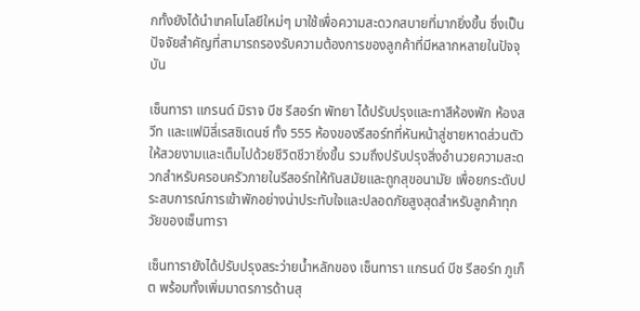กทั้งยังได้นำเทคโนโลยีใหม่ๆ มาใช้เพื่อความสะดวกสบายที่มากยิ่งขึ้น ซึ่งเป็นปัจจัยสำคัญที่สามารถรองรับความต้องการของลูกค้าที่มีหลากหลายในปัจจุบัน

เซ็นทารา แกรนด์ มิราจ บีช รีสอร์ท พัทยา ได้ปรับปรุงและทาสีห้องพัก ห้องสวีท และแฟมิลี่เรสซิเดนซ์ ทั้ง 555 ห้องของรีสอร์ทที่หันหน้าสู่ชายหาดส่วนตัวให้สวยงามและเต็มไปด้วยชีวิตชีวายิ่งขึ้น รวมถึงปรับปรุงสิ่งอำนวยความสะดวกสำหรับครอบครัวภายในรีสอร์ทให้ทันสมัยและถูกสุขอนามัย เพื่อยกระดับประสบการณ์การเข้าพักอย่างน่าประทับใจและปลอดภัยสูงสุดสำหรับลูกค้าทุกวัยของเซ็นทารา

เซ็นทารายังได้ปรับปรุงสระว่ายน้ำหลักของ เซ็นทารา แกรนด์ บีช รีสอร์ท ภูเก็ต พร้อมทั้งเพิ่มมาตรการด้านสุ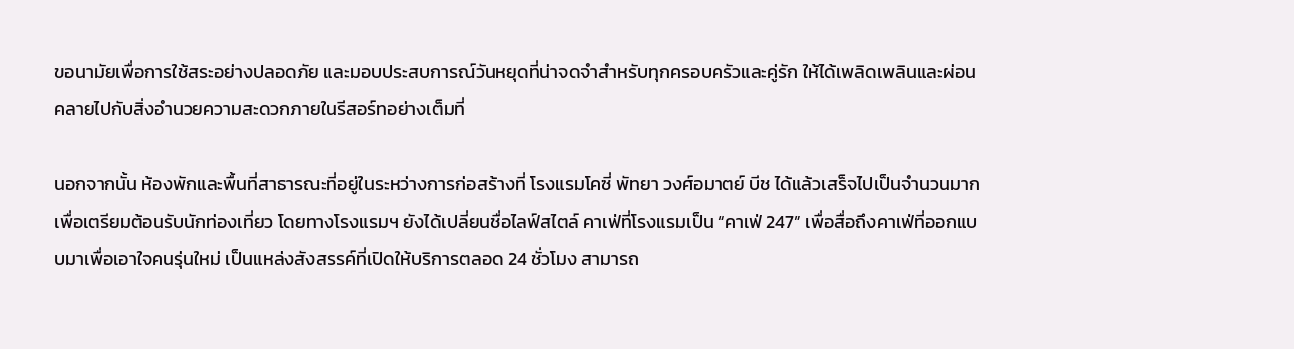ขอนามัยเพื่อการใช้สระอย่างปลอดภัย และมอบประสบการณ์วันหยุดที่น่าจดจำสำหรับทุกครอบครัวและคู่รัก ให้ได้เพลิดเพลินและผ่อนคลายไปกับสิ่งอำนวยความสะดวกภายในรีสอร์ทอย่างเต็มที่

นอกจากนั้น ห้องพักและพื้นที่สาธารณะที่อยู่ในระหว่างการก่อสร้างที่ โรงแรมโคซี่ พัทยา วงศ์อมาตย์ บีช ได้แล้วเสร็จไปเป็นจำนวนมากเพื่อเตรียมต้อนรับนักท่องเที่ยว โดยทางโรงแรมฯ ยังได้เปลี่ยนชื่อไลฟ์สไตล์ คาเฟ่ที่โรงแรมเป็น “คาเฟ่ 247” เพื่อสื่อถึงคาเฟ่ที่ออกแบบมาเพื่อเอาใจคนรุ่นใหม่ เป็นแหล่งสังสรรค์ที่เปิดให้บริการตลอด 24 ชั่วโมง สามารถ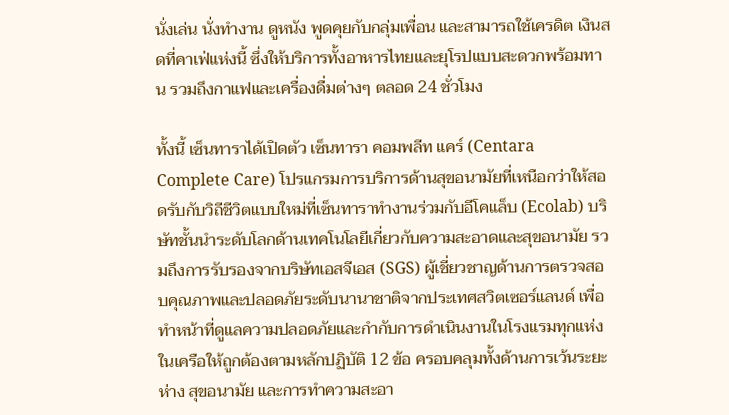นั่งเล่น นั่งทำงาน ดูหนัง พูดคุยกับกลุ่มเพื่อน และสามารถใช้เครดิต เงินสดที่คาเฟ่แห่งนี้ ซึ่งให้บริการทั้งอาหารไทยและยุโรปแบบสะดวกพร้อมทาน รวมถึงกาแฟและเครื่องดื่มต่างๆ ตลอด 24 ชั่วโมง

ทั้งนี้ เซ็นทาราได้เปิดตัว เซ็นทารา คอมพลีท แคร์ (Centara Complete Care) โปรแกรมการบริการด้านสุขอนามัยที่เหนือกว่าให้สอดรับกับวิถีชีวิตแบบใหม่ที่เซ็นทาราทำงานร่วมกับอีโคแล็บ (Ecolab) บริษัทชั้นนำระดับโลกด้านเทคโนโลยีเกี่ยวกับความสะอาดและสุขอนามัย รวมถึงการรับรองจากบริษัทเอสจีเอส (SGS) ผู้เชี่ยวชาญด้านการตรวจสอบคุณภาพและปลอดภัยระดับนานาชาติจากประเทศสวิตเซอร์แลนด์ เพื่อทำหน้าที่ดูแลความปลอดภัยและกำกับการดำเนินงานในโรงแรมทุกแห่งในเครือให้ถูกต้องตามหลักปฏิบัติ 12 ข้อ ครอบคลุมทั้งด้านการเว้นระยะห่าง สุขอนามัย และการทำความสะอา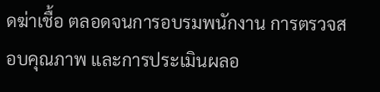ดฆ่าเชื้อ ตลอดจนการอบรมพนักงาน การตรวจสอบคุณภาพ และการประเมินผลอ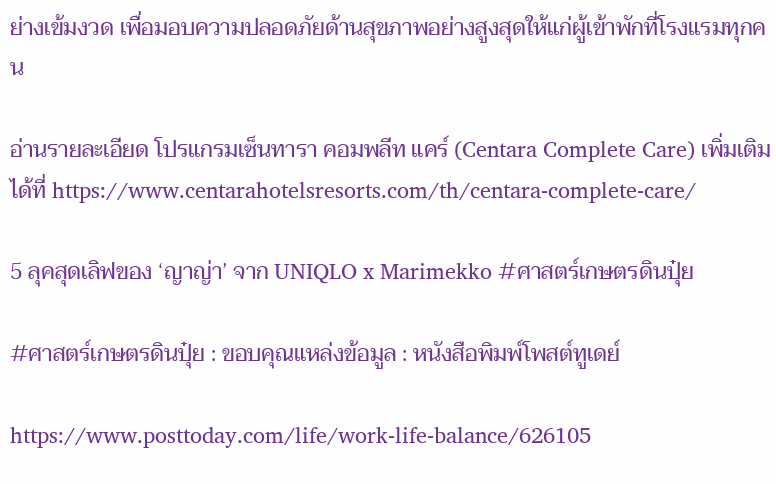ย่างเข้มงวด เพื่อมอบความปลอดภัยด้านสุขภาพอย่างสูงสุดให้แก่ผู้เข้าพักที่โรงแรมทุกคน

อ่านรายละเอียด โปรแกรมเซ็นทารา คอมพลีท แคร์ (Centara Complete Care) เพิ่มเติมได้ที่ https://www.centarahotelsresorts.com/th/centara-complete-care/

5 ลุคสุดเลิฟของ ‘ญาญ่า’ จาก UNIQLO x Marimekko #ศาสตร์เกษตรดินปุ๋ย

#ศาสตร์เกษตรดินปุ๋ย : ขอบคุณแหล่งข้อมูล : หนังสือพิมพ์โพสต์ทูเดย์

https://www.posttoday.com/life/work-life-balance/626105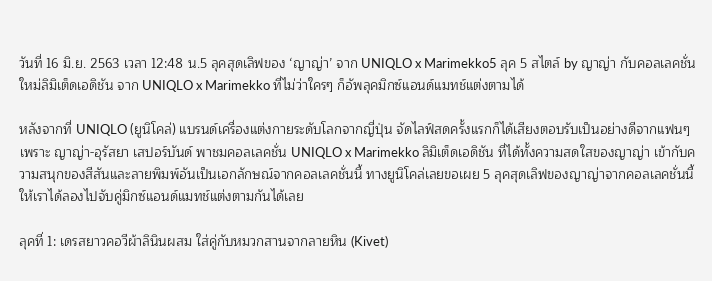วันที่ 16 มิ.ย. 2563 เวลา 12:48 น.5 ลุคสุดเลิฟของ ‘ญาญ่า’ จาก UNIQLO x Marimekko5 ลุค 5 สไตล์ by ญาญ่า กับคอลเลคชั่นใหม่ลิมิเต็ดเอดิชัน จาก UNIQLO x Marimekko ที่ไม่ว่าใครๆ ก็อัพลุคมิกซ์แอนด์แมทช์แต่งตามได้

หลังจากที่ UNIQLO (ยูนิโคล่) แบรนด์เครื่องแต่งกายระดับโลกจากญี่ปุ่น จัดไลฟ์สดครั้งแรกก็ได้เสียงตอบรับเป็นอย่างดีจากแฟนๆ เพราะ ญาญ่า-อุรัสยา เสปอร์บันด์ พาชมคอลเลคชั่น UNIQLO x Marimekko ลิมิเต็ดเอดิชัน ที่ได้ทั้งความสดใสของญาญ่า เข้ากับความสนุกของสีสันและลายพิมพ์อันเป็นเอกลักษณ์จากคอลเลคชั่นนี้ ทางยูนิโคล่เลยขอเผย 5 ลุคสุดเลิฟของญาญ่าจากคอลเลคชั่นนี้ให้เราได้ลองไปจับคู่มิกซ์แอนด์แมทช์แต่งตามกันได้เลย

ลุคที่ 1: เดรสยาวคอวีผ้าลินินผสม ใส่คู่กับหมวกสานจากลายหิน (Kivet)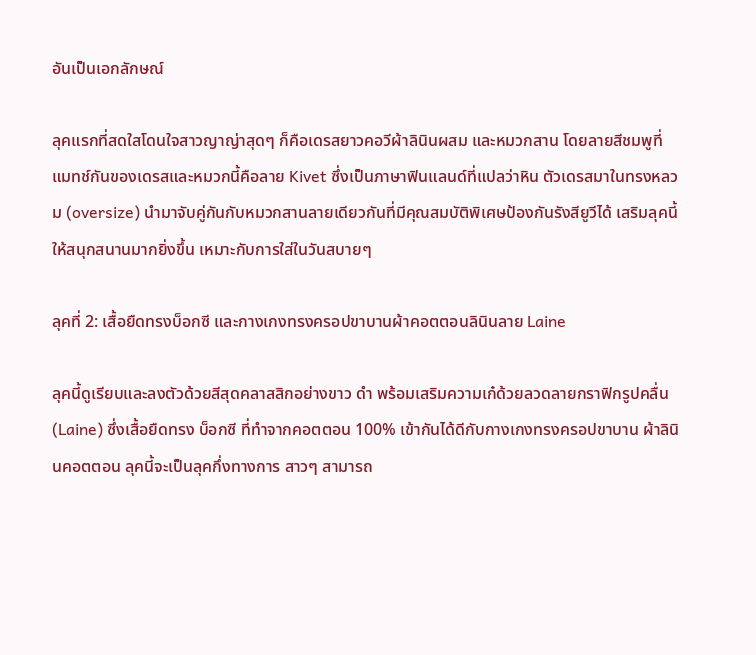อันเป็นเอกลักษณ์

ลุคแรกที่สดใสโดนใจสาวญาญ่าสุดๆ ก็คือเดรสยาวคอวีผ้าลินินผสม และหมวกสาน โดยลายสีชมพูที่แมทช์กันของเดรสและหมวกนี้คือลาย Kivet ซึ่งเป็นภาษาฟินแลนด์ที่แปลว่าหิน ตัวเดรสมาในทรงหลวม (oversize) นำมาจับคู่กันกับหมวกสานลายเดียวกันที่มีคุณสมบัติพิเศษป้องกันรังสียูวีได้ เสริมลุคนี้ให้สนุกสนานมากยิ่งขึ้น เหมาะกับการใส่ในวันสบายๆ

ลุคที่ 2: เสื้อยืดทรงบ็อกซี และกางเกงทรงครอปขาบานผ้าคอตตอนลินินลาย Laine

ลุคนี้ดูเรียบและลงตัวด้วยสีสุดคลาสสิกอย่างขาว ดำ พร้อมเสริมความเก๋ด้วยลวดลายกราฟิกรูปคลื่น (Laine) ซึ่งเสื้อยืดทรง บ็อกซี ที่ทำจากคอตตอน 100% เข้ากันได้ดีกับกางเกงทรงครอปขาบาน ผ้าลินินคอตตอน ลุคนี้จะเป็นลุคกึ่งทางการ สาวๆ สามารถ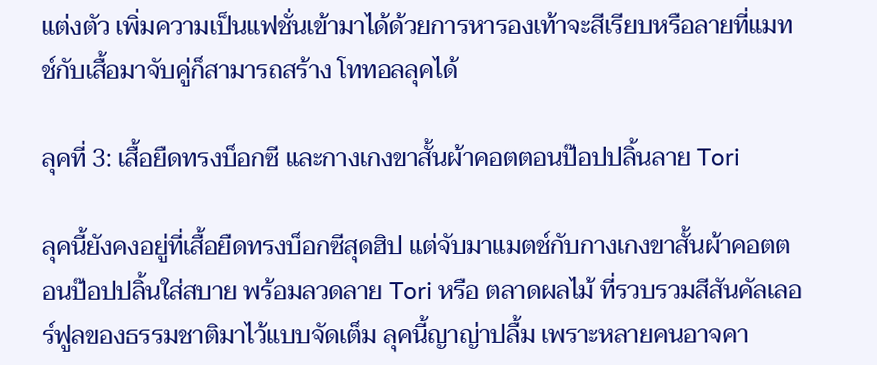แต่งตัว เพิ่มความเป็นแฟชั่นเข้ามาได้ด้วยการหารองเท้าจะสีเรียบหรือลายที่แมทช์กับเสื้อมาจับคู่ก็สามารถสร้าง โททอลลุคได้

ลุคที่ 3: เสื้อยืดทรงบ็อกซี และกางเกงขาสั้นผ้าคอตตอนป๊อปปลิ้นลาย Tori

ลุคนี้ยังคงอยู่ที่เสื้อยืดทรงบ็อกซีสุดฮิป แต่จับมาแมตช์กับกางเกงขาสั้นผ้าคอตตอนป๊อปปลิ้นใส่สบาย พร้อมลวดลาย Tori หรือ ตลาดผลไม้ ที่รวบรวมสีสันคัลเลอร์ฟูลของธรรมชาติมาไว้แบบจัดเต็ม ลุคนี้ญาญ่าปลื้ม เพราะหลายคนอาจคา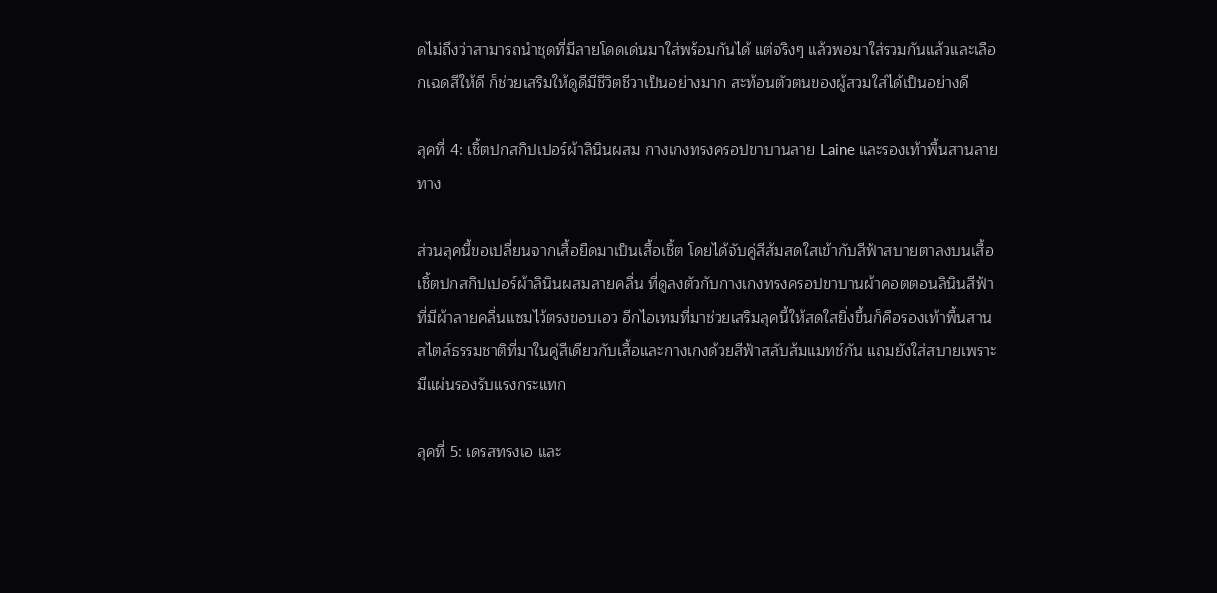ดไม่ถึงว่าสามารถนำชุดที่มีลายโดดเด่นมาใส่พร้อมกันได้ แต่จริงๆ แล้วพอมาใส่รวมกันแล้วและเลือกเฉดสีให้ดี ก็ช่วยเสริมให้ดูดีมีชีวิตชีวาเป็นอย่างมาก สะท้อนตัวตนของผู้สวมใส่ได้เป็นอย่างดี

ลุคที่ 4: เชิ้ตปกสกิปเปอร์ผ้าลินินผสม กางเกงทรงครอปขาบานลาย Laine และรองเท้าพื้นสานลายทาง

ส่วนลุคนี้ขอเปลี่ยนจากเสื้อยืดมาเป็นเสื้อเชิ้ต โดยได้จับคู่สีส้มสดใสเข้ากับสีฟ้าสบายตาลงบนเสื้อเชิ้ตปกสกิปเปอร์ผ้าลินินผสมลายคลื่น ที่ดูลงตัวกับกางเกงทรงครอปขาบานผ้าคอตตอนลินินสีฟ้าที่มีผ้าลายคลื่นแซมไว้ตรงขอบเอว อีกไอเทมที่มาช่วยเสริมลุคนี้ให้สดใสยิ่งขึ้นก็คือรองเท้าพื้นสานสไตล์ธรรมชาติที่มาในคู่สีเดียวกับเสื้อและกางเกงด้วยสีฟ้าสลับส้มแมทช์กัน แถมยังใส่สบายเพราะมีแผ่นรองรับแรงกระแทก

ลุคที่ 5: เดรสทรงเอ และ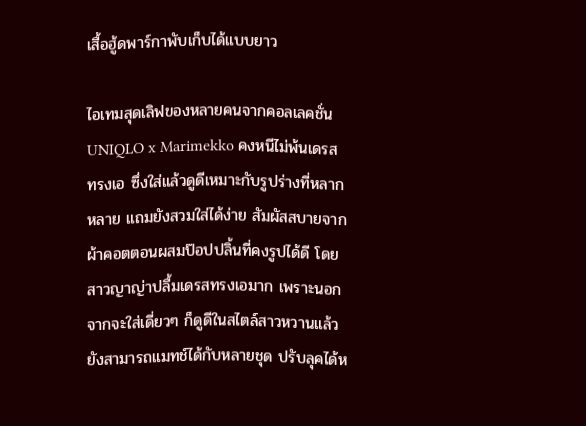เสื้อฮู้ดพาร์กาพับเก็บได้แบบยาว

ไอเทมสุดเลิฟของหลายคนจากคอลเลคชั่น UNIQLO x Marimekko คงหนีไม่พ้นเดรสทรงเอ ซึ่งใส่แล้วดูดีเหมาะกับรูปร่างที่หลากหลาย แถมยังสวมใส่ได้ง่าย สัมผัสสบายจากผ้าคอตตอนผสมป๊อปปลิ้นที่คงรูปได้ดี โดยสาวญาญ่าปลื้มเดรสทรงเอมาก เพราะนอกจากจะใส่เดี่ยวๆ ก็ดูดีในสไตล์สาวหวานแล้ว ยังสามารถแมทช์ได้กับหลายชุด ปรับลุคได้ห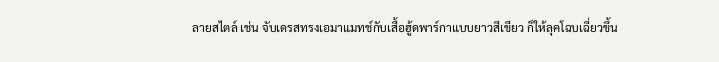ลายสไตล์ เช่น จับเดรสทรงเอมาแมทช์กับเสื้อฮู้ดพาร์กาแบบยาวสีเขียว ก็ให้ลุคโฉบเฉี่ยวขึ้น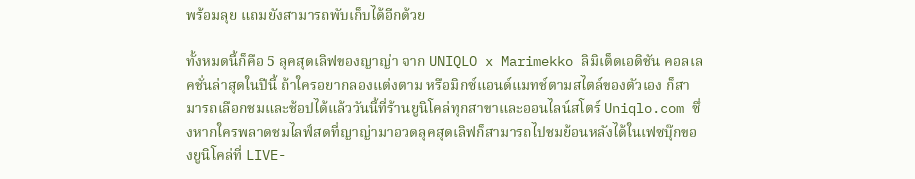พร้อมลุย แถมยังสามารถพับเก็บได้อีกด้วย

ทั้งหมดนี้ก็คือ 5 ลุคสุดเลิฟของญาญ่า จาก UNIQLO x Marimekko ลิมิเต็ดเอดิชัน คอลเลคชั่นล่าสุดในปีนี้ ถ้าใครอยากลองแต่งตาม หรือมิกซ์แอนด์แมทช์ตามสไตล์ของตัวเอง ก็สามารถเลือกชมและช้อปได้แล้ววันนี้ที่ร้านยูนิโคล่ทุกสาขาและออนไลน์สโตร์ Uniqlo.com ซึ่งหากใครพลาดชมไลฟ์สดที่ญาญ่ามาอวดลุคสุดเลิฟก็สามารถไปชมย้อนหลังได้ในเฟซบุ๊กของยูนิโคล่ที่ LIVE-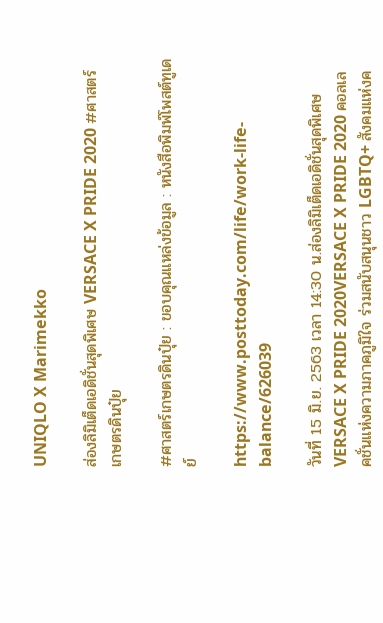UNIQLO X Marimekko

ส่องลิมิเต็ดเอดิชั่นสุดพิเศษ VERSACE X PRIDE 2020 #ศาสตร์เกษตรดินปุ๋ย

#ศาสตร์เกษตรดินปุ๋ย : ขอบคุณแหล่งข้อมูล : หนังสือพิมพ์โพสต์ทูเดย์

https://www.posttoday.com/life/work-life-balance/626039

วันที่ 15 มิ.ย. 2563 เวลา 14:30 น.ส่องลิมิเต็ดเอดิชั่นสุดพิเศษ VERSACE X PRIDE 2020VERSACE X PRIDE 2020 คอลเลคชั่นแห่งความภาคภูมิใจ ร่วมสนับสนุนชาว LGBTQ+ สังคมแห่งค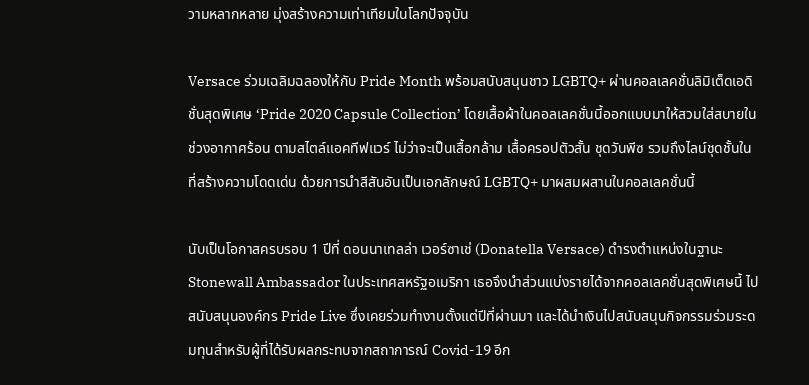วามหลากหลาย มุ่งสร้างความเท่าเทียมในโลกปัจจุบัน

Versace ร่วมเฉลิมฉลองให้กับ Pride Month พร้อมสนับสนุนชาว LGBTQ+ ผ่านคอลเลคชั่นลิมิเต็ดเอดิชั่นสุดพิเศษ ‘Pride 2020 Capsule Collection’ โดยเสื้อผ้าในคอลเลคชั่นนี้ออกแบบมาให้สวมใส่สบายในช่วงอากาศร้อน ตามสไตล์แอคทีฟแวร์ ไม่ว่าจะเป็นเสื้อกล้าม เสื้อครอปตัวสั้น ชุดวันพีซ รวมถึงไลน์ชุดชั้นใน ที่สร้างความโดดเด่น ด้วยการนำสีสันอันเป็นเอกลักษณ์ LGBTQ+ มาผสมผสานในคอลเลคชั่นนี้

นับเป็นโอกาสครบรอบ 1 ปีที่ ดอนนาเทลล่า เวอร์ซาเช่ (Donatella Versace) ดำรงตำแหน่งในฐานะ Stonewall Ambassador ในประเทศสหรัฐอเมริกา เธอจึงนำส่วนแบ่งรายได้จากคอลเลคชั่นสุดพิเศษนี้ ไปสนับสนุนองค์กร Pride Live ซึ่งเคยร่วมทำงานตั้งแต่ปีที่ผ่านมา และได้นำเงินไปสนับสนุนกิจกรรมร่วมระดมทุนสำหรับผู้ที่ได้รับผลกระทบจากสถาการณ์ Covid-19 อีก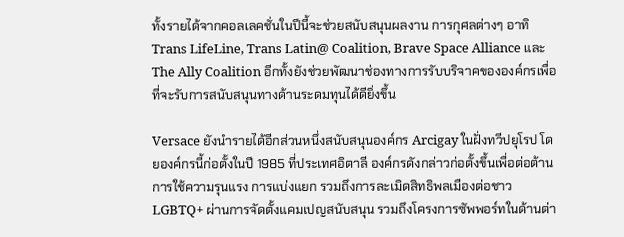ทั้งรายได้จากคอลเลคชั่นในปีนี้จะช่วยสนับสนุนผลงาน การกุศลต่างๆ อาทิ Trans LifeLine, Trans Latin@ Coalition, Brave Space Alliance และ The Ally Coalition อีกทั้งยังช่วยพัฒนาช่องทางการรับบริจาคขององค์กรเพื่อที่จะรับการสนับสนุนทางด้านระดมทุนได้ดียิ่งขึ้น

Versace ยังนำรายได้อีกส่วนหนึ่งสนับสนุนองค์กร Arcigay ในฝั่งทวีปยุโรป โดยองค์กรนี้ก่อตั้งในปี 1985 ที่ประเทศอิตาลี องค์กรดังกล่าวก่อตั้งขึ้นเพื่อต่อต้านการใช้ความรุนแรง การแบ่งแยก รวมถึงการละเมิดสิทธิพลเมืองต่อชาว LGBTQ+ ผ่านการจัดตั้งแคมเปญสนับสนุน รวมถึงโครงการซัพพอร์ทในด้านต่า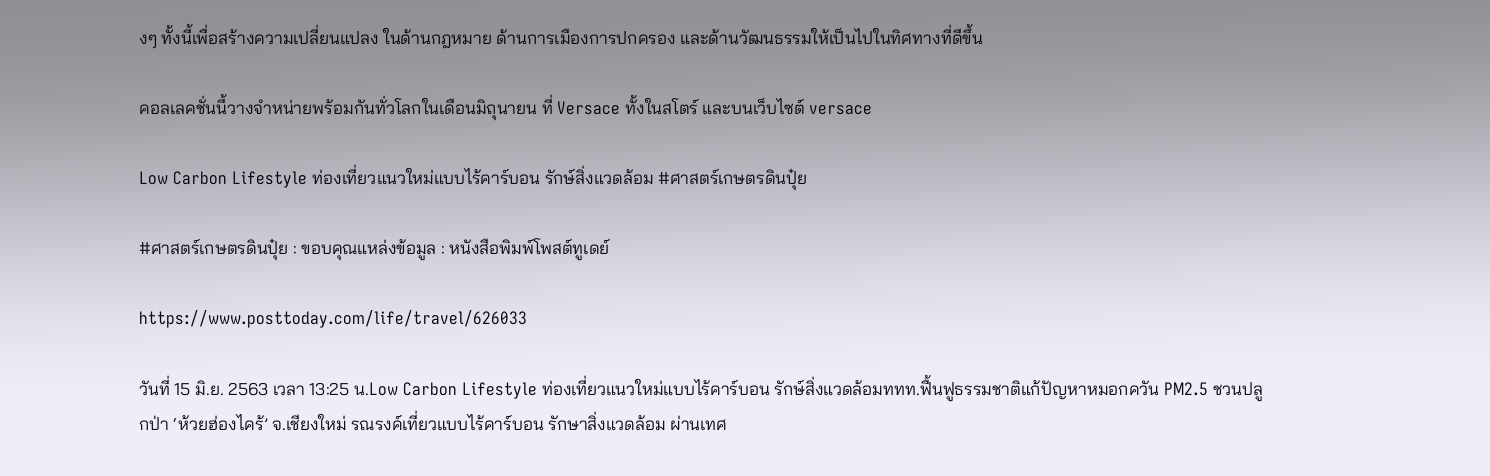งๆ ทั้งนี้เพื่อสร้างความเปลี่ยนแปลง ในด้านกฎหมาย ด้านการเมืองการปกครอง และด้านวัฒนธรรมให้เป็นไปในทิศทางที่ดีขึ้น

คอลเลคชั่นนี้วางจำหน่ายพร้อมกันทั่วโลกในเดือนมิถุนายน ที่ Versace ทั้งในสโตร์ และบนเว็บไซต์ versace

Low Carbon Lifestyle ท่องเที่ยวแนวใหม่แบบไร้คาร์บอน รักษ์สิ่งแวดล้อม #ศาสตร์เกษตรดินปุ๋ย

#ศาสตร์เกษตรดินปุ๋ย : ขอบคุณแหล่งข้อมูล : หนังสือพิมพ์โพสต์ทูเดย์

https://www.posttoday.com/life/travel/626033

วันที่ 15 มิ.ย. 2563 เวลา 13:25 น.Low Carbon Lifestyle ท่องเที่ยวแนวใหม่แบบไร้คาร์บอน รักษ์สิ่งแวดล้อมททท.ฟื้นฟูธรรมชาติแก้ปัญหาหมอกควัน PM2.5 ชวนปลูกป่า ‘ห้วยฮ่องไคร้’ จ.เชียงใหม่ รณรงค์เที่ยวแบบไร้คาร์บอน รักษาสิ่งแวดล้อม ผ่านเทศ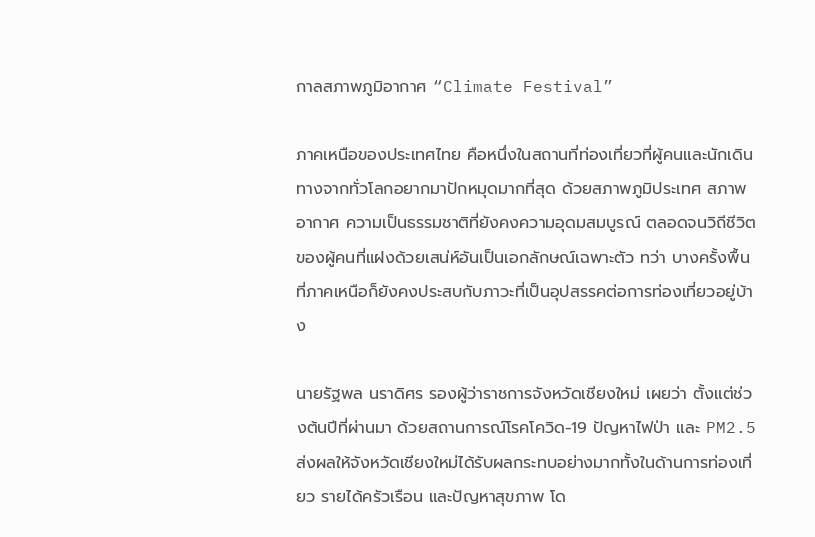กาลสภาพภูมิอากาศ “Climate Festival”

ภาคเหนือของประเทศไทย คือหนึ่งในสถานที่ท่องเที่ยวที่ผู้คนและนักเดินทางจากทั่วโลกอยากมาปักหมุดมากที่สุด ด้วยสภาพภูมิประเทศ สภาพอากาศ ความเป็นธรรมชาติที่ยังคงความอุดมสมบูรณ์ ตลอดจนวิถีชีวิตของผู้คนที่แฝงด้วยเสน่ห์อันเป็นเอกลักษณ์เฉพาะตัว ทว่า บางครั้งพื้นที่ภาคเหนือก็ยังคงประสบกับภาวะที่เป็นอุปสรรคต่อการท่องเที่ยวอยู่บ้าง

นายรัฐพล นราดิศร รองผู้ว่าราชการจังหวัดเชียงใหม่ เผยว่า ตั้งแต่ช่วงต้นปีที่ผ่านมา ด้วยสถานการณ์โรคโควิด-19 ปัญหาไฟป่า และ PM2.5 ส่งผลให้จังหวัดเชียงใหม่ได้รับผลกระทบอย่างมากทั้งในด้านการท่องเที่ยว รายได้ครัวเรือน และปัญหาสุขภาพ โด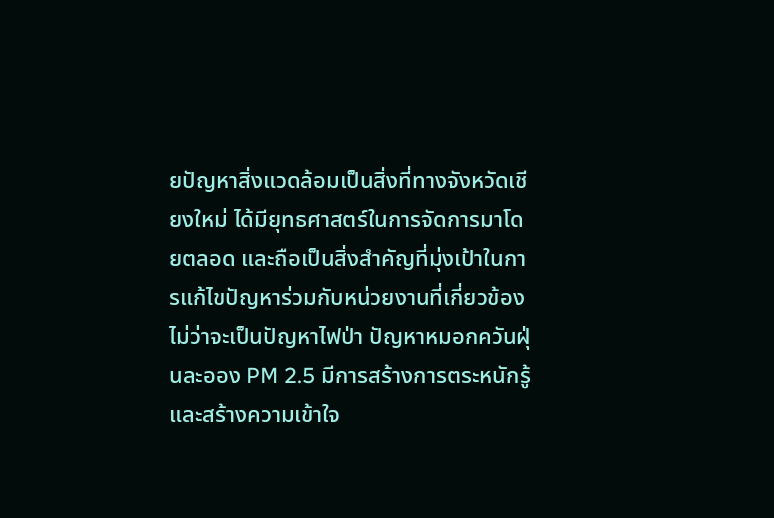ยปัญหาสิ่งแวดล้อมเป็นสิ่งที่ทางจังหวัดเชียงใหม่ ได้มียุทธศาสตร์ในการจัดการมาโดยตลอด และถือเป็นสิ่งสําคัญที่มุ่งเป้าในการแก้ไขปัญหาร่วมกับหน่วยงานที่เกี่ยวข้อง ไม่ว่าจะเป็นปัญหาไฟป่า ปัญหาหมอกควันฝุ่นละออง PM 2.5 มีการสร้างการตระหนักรู้และสร้างความเข้าใจ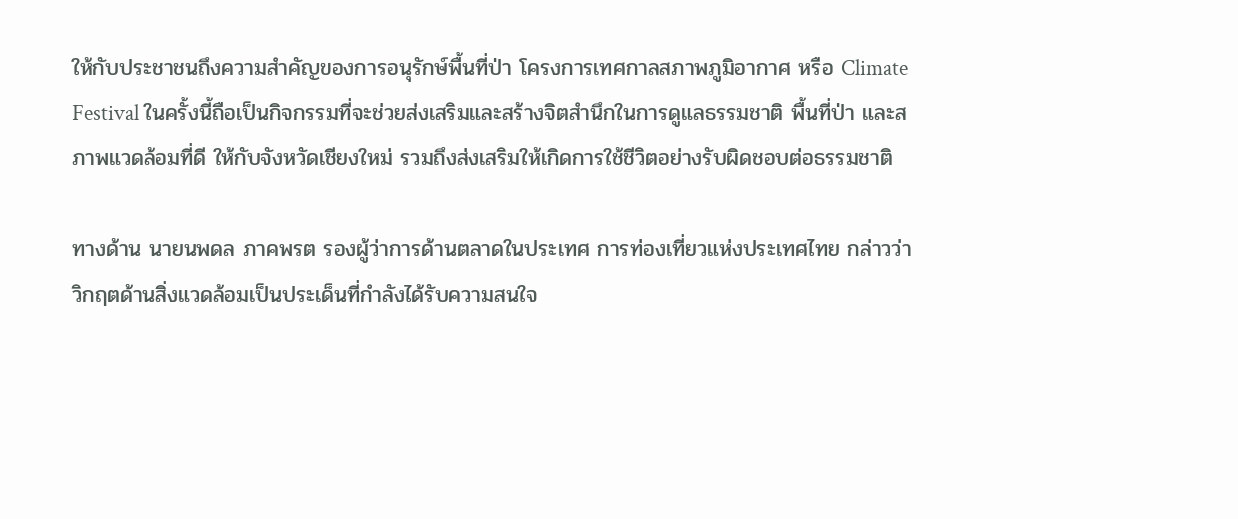ให้กับประชาชนถึงความสําคัญของการอนุรักษ์พื้นที่ป่า โครงการเทศกาลสภาพภูมิอากาศ หรือ Climate Festival ในครั้งนี้ถือเป็นกิจกรรมที่จะช่วยส่งเสริมและสร้างจิตสํานึกในการดูแลธรรมชาติ พื้นที่ป่า และสภาพแวดล้อมที่ดี ให้กับจังหวัดเชียงใหม่ รวมถึงส่งเสริมให้เกิดการใช้ชีวิตอย่างรับผิดชอบต่อธรรมชาติ

ทางด้าน นายนพดล ภาคพรต รองผู้ว่าการด้านตลาดในประเทศ การท่องเที่ยวแห่งประเทศไทย กล่าวว่า วิกฤตด้านสิ่งแวดล้อมเป็นประเด็นที่กำลังได้รับความสนใจ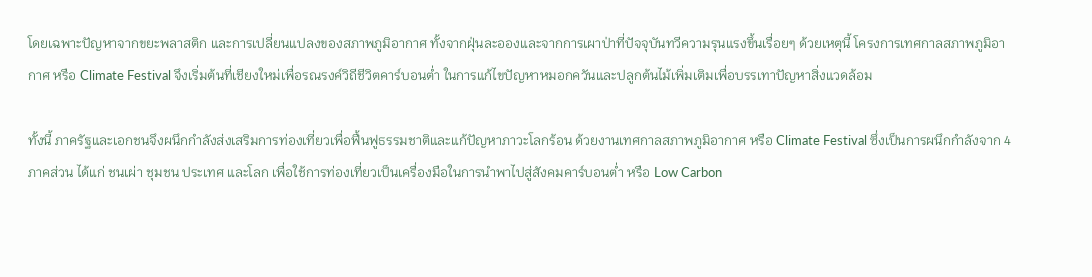โดยเฉพาะปัญหาจากขยะพลาสติก และการเปลี่ยนแปลงของสภาพภูมิอากาศ ทั้งจากฝุ่นละอองและจากการเผาป่าที่ปัจจุบันทวีความรุนแรงขึ้นเรื่อยๆ ด้วยเหตุนี้ โครงการเทศกาลสภาพภูมิอากาศ หรือ Climate Festival จึงเริ่มต้นที่เชียงใหม่เพื่อรณรงค์วิถีชีวิตคาร์บอนต่ำ ในการแก้ไขปัญหาหมอกควันและปลูกต้นไม้เพิ่มเติมเพื่อบรรเทาปัญหาสิ่งแวดล้อม

ทั้งนี้ ภาครัฐและเอกชนจึงผนึกกำลังส่งเสริมการท่องเที่ยวเพื่อฟื้นฟูธรรมชาติและแก้ปัญหาภาวะโลกร้อน ด้วยงานเทศกาลสภาพภูมิอากาศ หรือ Climate Festival ซึ่งเป็นการผนึกกำลังจาก 4 ภาคส่วน ได้แก่ ชนเผ่า ชุมชน ประเทศ และโลก เพื่อใช้การท่องเที่ยวเป็นเครื่องมือในการนำพาไปสู่สังคมคาร์บอนต่ำ หรือ Low Carbon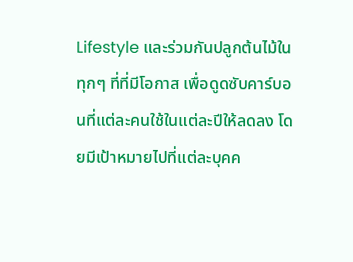Lifestyle และร่วมกันปลูกต้นไม้ในทุกๆ ที่ที่มีโอกาส เพื่อดูดซับคาร์บอนที่แต่ละคนใช้ในแต่ละปีให้ลดลง โดยมีเป้าหมายไปที่แต่ละบุคค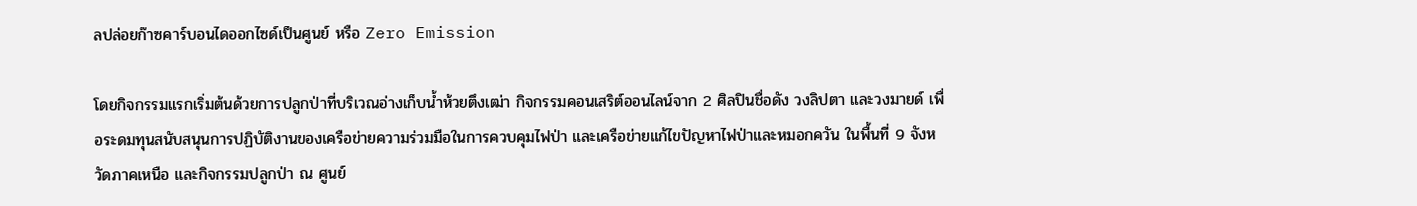ลปล่อยก๊าซคาร์บอนไดออกไซด์เป็นศูนย์ หรือ Zero Emission

โดยกิจกรรมแรกเริ่มต้นด้วยการปลูกป่าที่บริเวณอ่างเก็บน้ำห้วยตึงเฒ่า กิจกรรมคอนเสริต์ออนไลน์จาก 2 ศิลปินชื่อดัง วงลิปตา และวงมายด์ เพื่อระดมทุนสนับสนุนการปฏิบัติงานของเครือข่ายความร่วมมือในการควบคุมไฟป่า และเครือข่ายแก้ไขปัญหาไฟป่าและหมอกควัน ในพื้นที่ 9 จังหวัดภาคเหนือ และกิจกรรมปลูกป่า ณ ศูนย์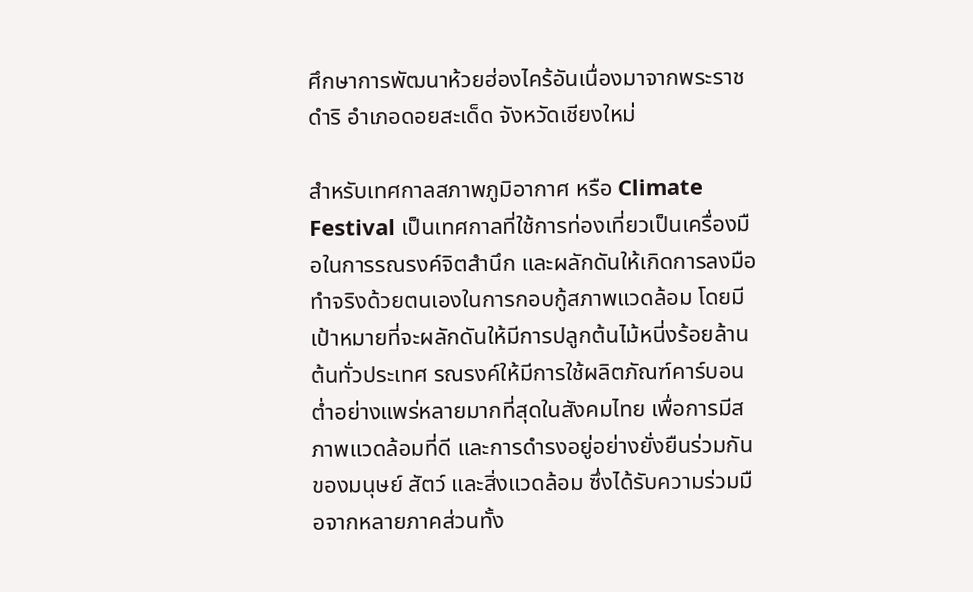ศึกษาการพัฒนาห้วยฮ่องไคร้อันเนื่องมาจากพระราชดำริ อำเภอดอยสะเด็ด จังหวัดเชียงใหม่

สำหรับเทศกาลสภาพภูมิอากาศ หรือ Climate Festival เป็นเทศกาลที่ใช้การท่องเที่ยวเป็นเครื่องมือในการรณรงค์จิตสำนึก และผลักดันให้เกิดการลงมือทำจริงด้วยตนเองในการกอบกู้สภาพแวดล้อม โดยมีเป้าหมายที่จะผลักดันให้มีการปลูกต้นไม้หนี่งร้อยล้านต้นทั่วประเทศ รณรงค์ให้มีการใช้ผลิตภัณฑ์คาร์บอนต่ำอย่างแพร่หลายมากที่สุดในสังคมไทย เพื่อการมีสภาพแวดล้อมที่ดี และการดำรงอยู่อย่างยั่งยืนร่วมกันของมนุษย์ สัตว์ และสิ่งแวดล้อม ซึ่งได้รับความร่วมมือจากหลายภาคส่วนทั้ง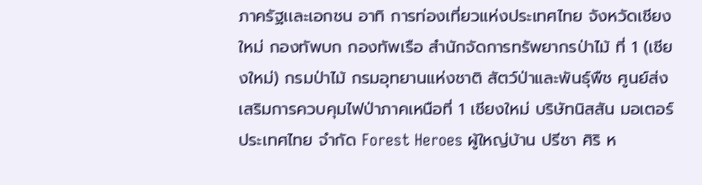ภาครัฐเเละเอกชน อาทิ การท่องเที่ยวแห่งประเทศไทย จังหวัดเชียงใหม่ กองทัพบก กองทัพเรือ สำนักจัดการทรัพยากรป่าไม้ ที่ 1 (เชียงใหม่) กรมป่าไม้ กรมอุทยานแห่งชาติ สัตว์ป่าและพันธุ์พืช ศูนย์ส่งเสริมการควบคุมไฟป่าภาคเหนือที่ 1 เชียงใหม่ บริษัทนิสสัน มอเตอร์ ประเทศไทย จำกัด Forest Heroes ผู้ใหญ่บ้าน ปรีชา ศิริ ห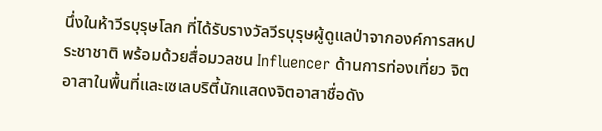นึ่งในห้าวีรบุรุษโลก ที่ได้รับรางวัลวีรบุรุษผู้ดูแลป่าจากองค์การสหประชาชาติ พร้อมด้วยสื่อมวลชน Influencer ด้านการท่องเที่ยว จิตอาสาในพื้นที่และเซเลบริตี้นักแสดงจิตอาสาชื่อดัง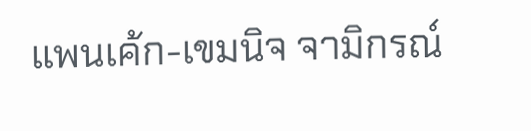แพนเค้ก-เขมนิจ จามิกรณ์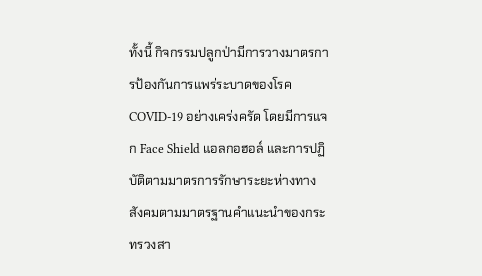ทั้งนี้ กิจกรรมปลูกป่ามีการวางมาตรการป้องกันการแพร่ระบาดของโรค COVID-19 อย่างเคร่งครัด โดยมีการแจก Face Shield แอลกอฮอล์ และการปฏิบัติตามมาตรการรักษาระยะห่างทางสังคมตามมาตรฐานคำแนะนำของกระทรวงสา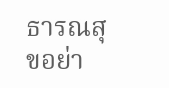ธารณสุขอย่า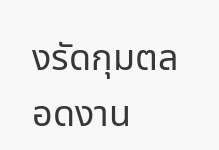งรัดกุมตลอดงาน